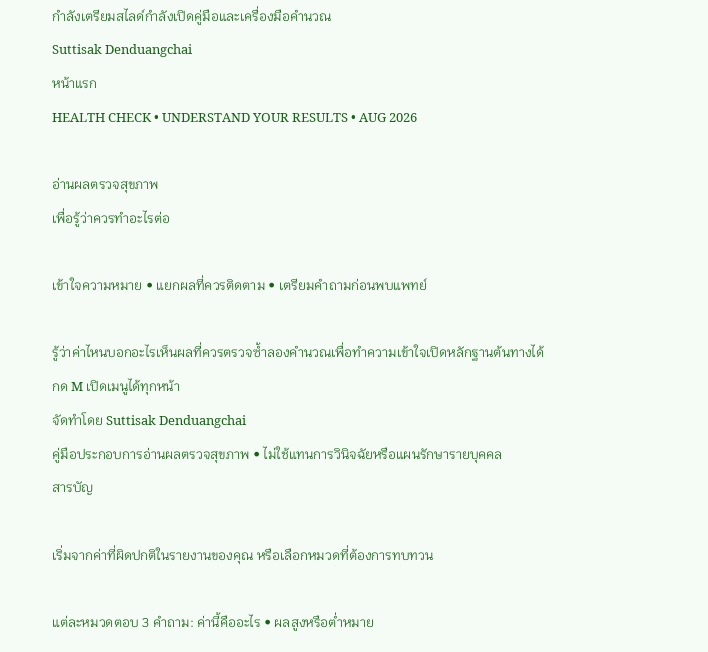กำลังเตรียมสไลด์กำลังเปิดคู่มือและเครื่องมือคำนวณ
Suttisak Denduangchai
หน้าแรก
HEALTH CHECK • UNDERSTAND YOUR RESULTS • AUG 2026

อ่านผลตรวจสุขภาพ
เพื่อรู้ว่าควรทำอะไรต่อ

เข้าใจความหมาย • แยกผลที่ควรติดตาม • เตรียมคำถามก่อนพบแพทย์

รู้ว่าค่าไหนบอกอะไรเห็นผลที่ควรตรวจซ้ำลองคำนวณเพื่อทำความเข้าใจเปิดหลักฐานต้นทางได้
กด M เปิดเมนูได้ทุกหน้า
จัดทำโดย Suttisak Denduangchai
คู่มือประกอบการอ่านผลตรวจสุขภาพ • ไม่ใช้แทนการวินิจฉัยหรือแผนรักษารายบุคคล
สารบัญ

เริ่มจากค่าที่ผิดปกติในรายงานของคุณ หรือเลือกหมวดที่ต้องการทบทวน

แต่ละหมวดตอบ 3 คำถาม: ค่านี้คืออะไร • ผลสูงหรือต่ำหมาย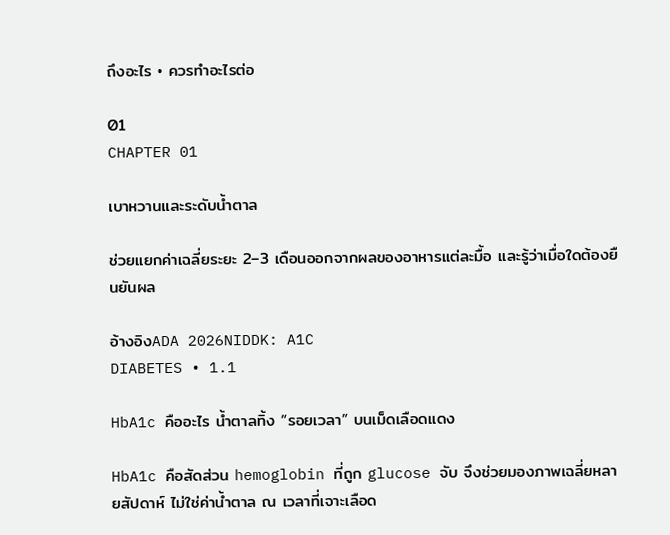ถึงอะไร • ควรทำอะไรต่อ

01
CHAPTER 01

เบาหวานและระดับน้ำตาล

ช่วยแยกค่าเฉลี่ยระยะ 2–3 เดือนออกจากผลของอาหารแต่ละมื้อ และรู้ว่าเมื่อใดต้องยืนยันผล

อ้างอิงADA 2026NIDDK: A1C
DIABETES • 1.1

HbA1c คืออะไร น้ำตาลทิ้ง “รอยเวลา” บนเม็ดเลือดแดง

HbA1c คือสัดส่วน hemoglobin ที่ถูก glucose จับ จึงช่วยมองภาพเฉลี่ยหลายสัปดาห์ ไม่ใช่ค่าน้ำตาล ณ เวลาที่เจาะเลือด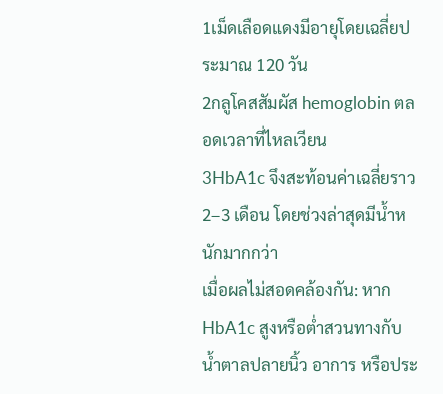1เม็ดเลือดแดงมีอายุโดยเฉลี่ยประมาณ 120 วัน
2กลูโคสสัมผัส hemoglobin ตลอดเวลาที่ไหลเวียน
3HbA1c จึงสะท้อนค่าเฉลี่ยราว 2–3 เดือน โดยช่วงล่าสุดมีน้ำหนักมากกว่า
เมื่อผลไม่สอดคล้องกัน: หาก HbA1c สูงหรือต่ำสวนทางกับน้ำตาลปลายนิ้ว อาการ หรือประ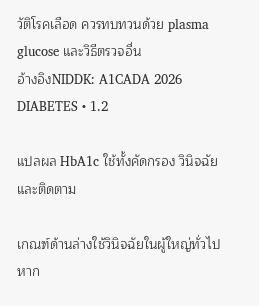วัติโรคเลือด ควรทบทวนด้วย plasma glucose และวิธีตรวจอื่น
อ้างอิงNIDDK: A1CADA 2026
DIABETES • 1.2

แปลผล HbA1c ใช้ทั้งคัดกรอง วินิจฉัย และติดตาม

เกณฑ์ด้านล่างใช้วินิจฉัยในผู้ใหญ่ทั่วไป หาก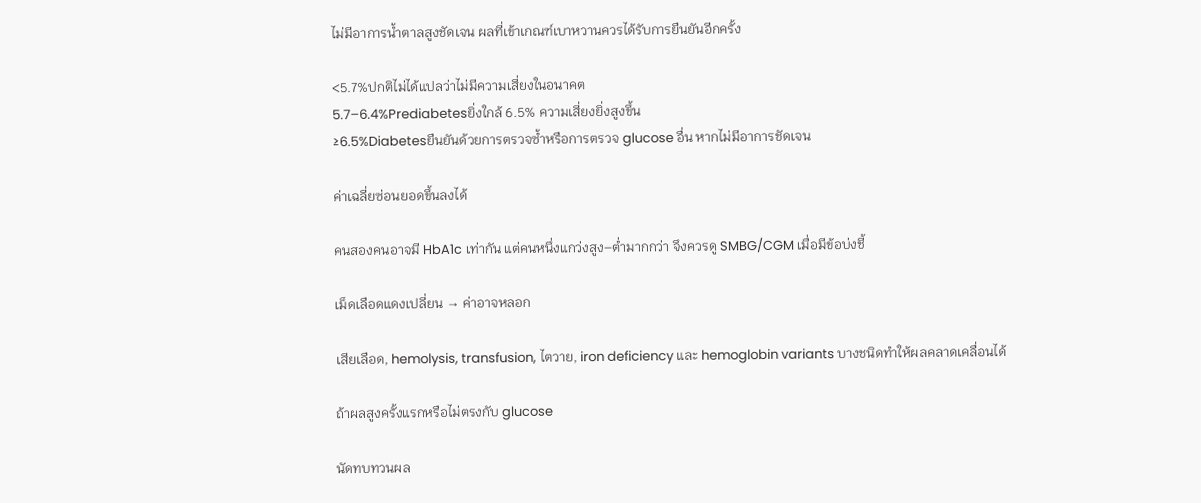ไม่มีอาการน้ำตาลสูงชัดเจน ผลที่เข้าเกณฑ์เบาหวานควรได้รับการยืนยันอีกครั้ง

<5.7%ปกติไม่ได้แปลว่าไม่มีความเสี่ยงในอนาคต
5.7–6.4%Prediabetesยิ่งใกล้ 6.5% ความเสี่ยงยิ่งสูงขึ้น
≥6.5%Diabetesยืนยันด้วยการตรวจซ้ำหรือการตรวจ glucose อื่น หากไม่มีอาการชัดเจน

ค่าเฉลี่ยซ่อนยอดขึ้นลงได้

คนสองคนอาจมี HbA1c เท่ากัน แต่คนหนึ่งแกว่งสูง–ต่ำมากกว่า จึงควรดู SMBG/CGM เมื่อมีข้อบ่งชี้

เม็ดเลือดแดงเปลี่ยน → ค่าอาจหลอก

เสียเลือด, hemolysis, transfusion, ไตวาย, iron deficiency และ hemoglobin variants บางชนิดทำให้ผลคลาดเคลื่อนได้

ถ้าผลสูงครั้งแรกหรือไม่ตรงกับ glucose

นัดทบทวนผล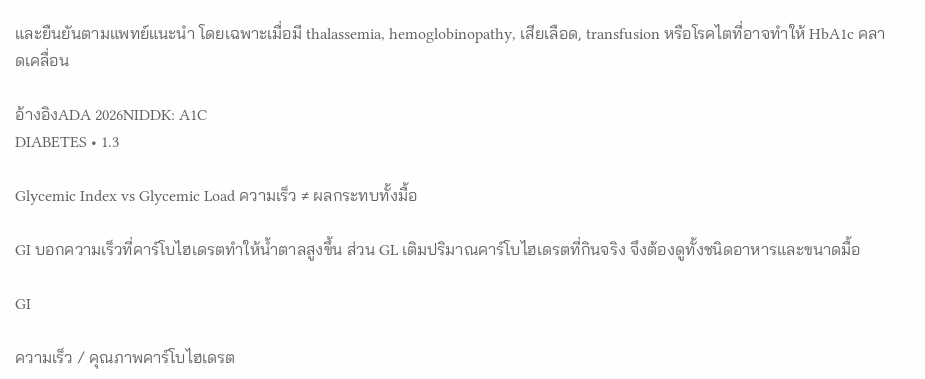และยืนยันตามแพทย์แนะนำ โดยเฉพาะเมื่อมี thalassemia, hemoglobinopathy, เสียเลือด, transfusion หรือโรคไตที่อาจทำให้ HbA1c คลาดเคลื่อน

อ้างอิงADA 2026NIDDK: A1C
DIABETES • 1.3

Glycemic Index vs Glycemic Load ความเร็ว ≠ ผลกระทบทั้งมื้อ

GI บอกความเร็วที่คาร์โบไฮเดรตทำให้น้ำตาลสูงขึ้น ส่วน GL เติมปริมาณคาร์โบไฮเดรตที่กินจริง จึงต้องดูทั้งชนิดอาหารและขนาดมื้อ

GI

ความเร็ว / คุณภาพคาร์โบไฮเดรต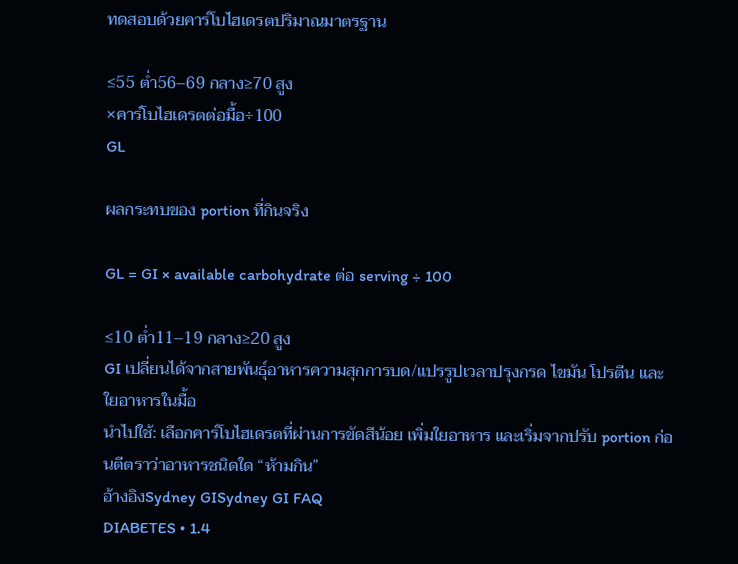ทดสอบด้วยคาร์โบไฮเดรตปริมาณมาตรฐาน

≤55 ต่ำ56–69 กลาง≥70 สูง
×คาร์โบไฮเดรตต่อมื้อ÷100
GL

ผลกระทบของ portion ที่กินจริง

GL = GI × available carbohydrate ต่อ serving ÷ 100

≤10 ต่ำ11–19 กลาง≥20 สูง
GI เปลี่ยนได้จากสายพันธุ์อาหารความสุกการบด/แปรรูปเวลาปรุงกรด ไขมัน โปรตีน และใยอาหารในมื้อ
นำไปใช้: เลือกคาร์โบไฮเดรตที่ผ่านการขัดสีน้อย เพิ่มใยอาหาร และเริ่มจากปรับ portion ก่อนตีตราว่าอาหารชนิดใด “ห้ามกิน”
อ้างอิงSydney GISydney GI FAQ
DIABETES • 1.4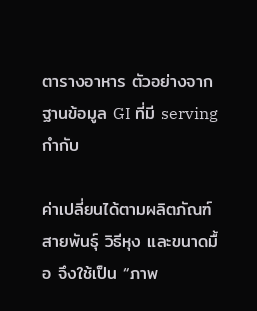ตารางอาหาร ตัวอย่างจากฐานข้อมูล GI ที่มี serving กำกับ

ค่าเปลี่ยนได้ตามผลิตภัณฑ์ สายพันธุ์ วิธีหุง และขนาดมื้อ จึงใช้เป็น “ภาพ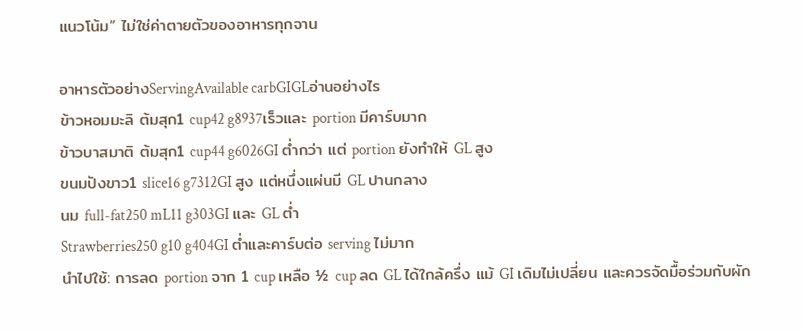แนวโน้ม” ไม่ใช่ค่าตายตัวของอาหารทุกจาน

อาหารตัวอย่างServingAvailable carbGIGLอ่านอย่างไร
ข้าวหอมมะลิ ต้มสุก1 cup42 g8937เร็วและ portion มีคาร์บมาก
ข้าวบาสมาติ ต้มสุก1 cup44 g6026GI ต่ำกว่า แต่ portion ยังทำให้ GL สูง
ขนมปังขาว1 slice16 g7312GI สูง แต่หนึ่งแผ่นมี GL ปานกลาง
นม full-fat250 mL11 g303GI และ GL ต่ำ
Strawberries250 g10 g404GI ต่ำและคาร์บต่อ serving ไม่มาก
นำไปใช้: การลด portion จาก 1 cup เหลือ ½ cup ลด GL ได้ใกล้ครึ่ง แม้ GI เดิมไม่เปลี่ยน และควรจัดมื้อร่วมกับผัก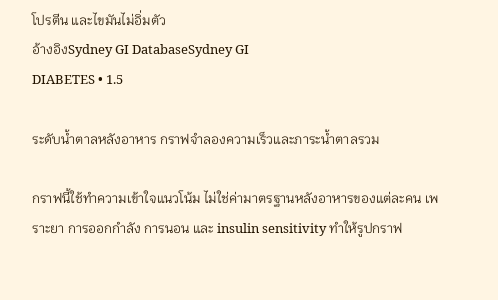โปรตีน และไขมันไม่อิ่มตัว
อ้างอิงSydney GI DatabaseSydney GI
DIABETES • 1.5

ระดับน้ำตาลหลังอาหาร กราฟจำลองความเร็วและภาระน้ำตาลรวม

กราฟนี้ใช้ทำความเข้าใจแนวโน้ม ไม่ใช่ค่ามาตรฐานหลังอาหารของแต่ละคน เพราะยา การออกกำลัง การนอน และ insulin sensitivity ทำให้รูปกราฟ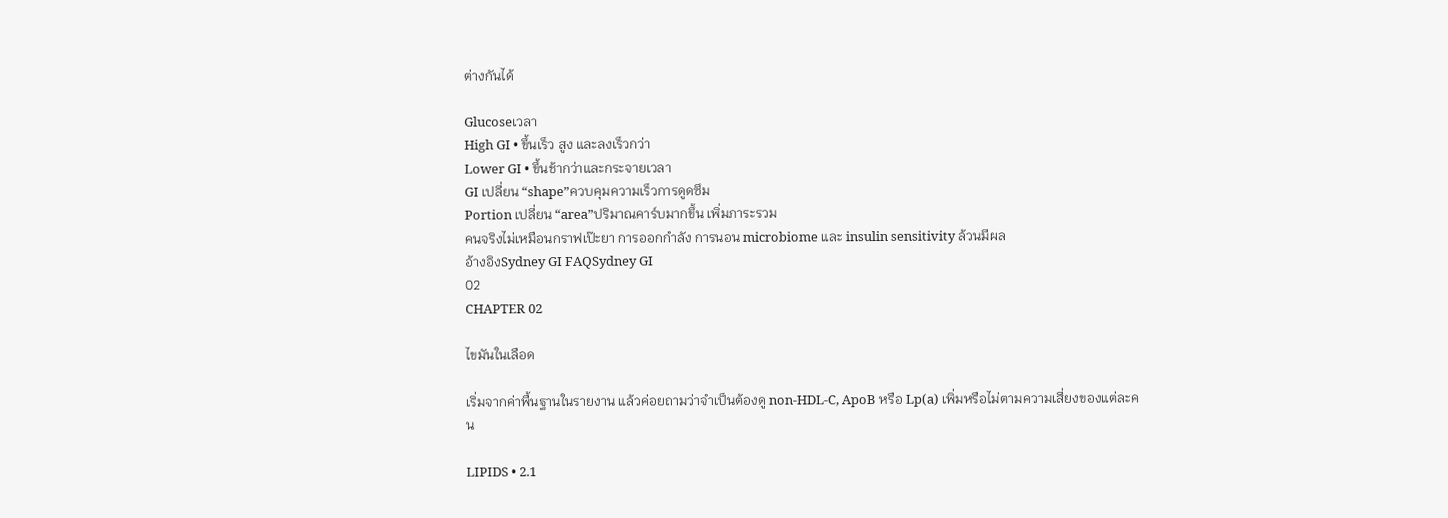ต่างกันได้

Glucoseเวลา
High GI • ขึ้นเร็ว สูง และลงเร็วกว่า
Lower GI • ขึ้นช้ากว่าและกระจายเวลา
GI เปลี่ยน “shape”ควบคุมความเร็วการดูดซึม
Portion เปลี่ยน “area”ปริมาณคาร์บมากขึ้น เพิ่มภาระรวม
คนจริงไม่เหมือนกราฟเป๊ะยา การออกกำลัง การนอน microbiome และ insulin sensitivity ล้วนมีผล
อ้างอิงSydney GI FAQSydney GI
02
CHAPTER 02

ไขมันในเลือด

เริ่มจากค่าพื้นฐานในรายงาน แล้วค่อยถามว่าจำเป็นต้องดู non-HDL-C, ApoB หรือ Lp(a) เพิ่มหรือไม่ตามความเสี่ยงของแต่ละคน

LIPIDS • 2.1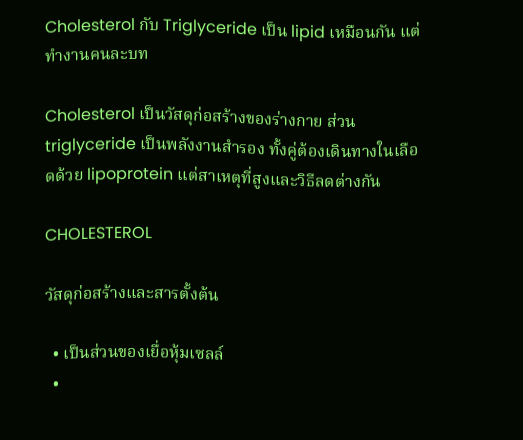Cholesterol กับ Triglyceride เป็น lipid เหมือนกัน แต่ทำงานคนละบท

Cholesterol เป็นวัสดุก่อสร้างของร่างกาย ส่วน triglyceride เป็นพลังงานสำรอง ทั้งคู่ต้องเดินทางในเลือดด้วย lipoprotein แต่สาเหตุที่สูงและวิธีลดต่างกัน

CHOLESTEROL

วัสดุก่อสร้างและสารตั้งต้น

  • เป็นส่วนของเยื่อหุ้มเซลล์
  •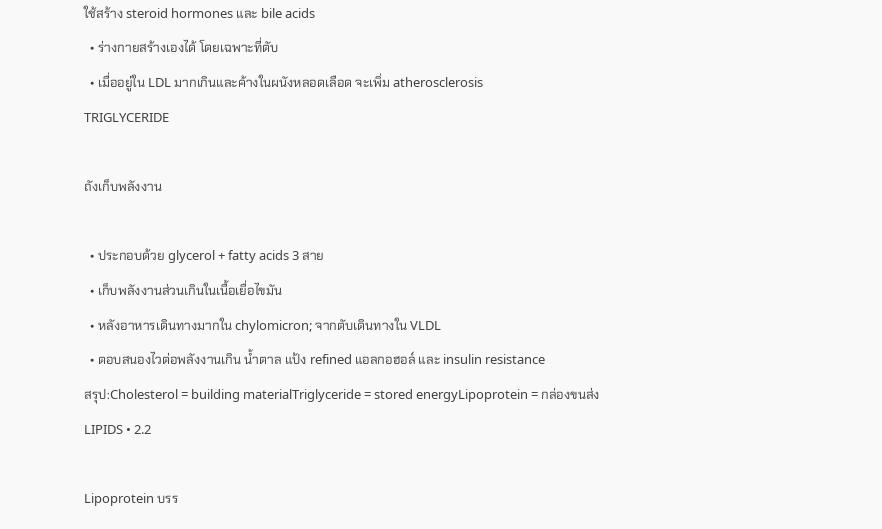ใช้สร้าง steroid hormones และ bile acids
  • ร่างกายสร้างเองได้ โดยเฉพาะที่ตับ
  • เมื่ออยู่ใน LDL มากเกินและค้างในผนังหลอดเลือด จะเพิ่ม atherosclerosis
TRIGLYCERIDE

ถังเก็บพลังงาน

  • ประกอบด้วย glycerol + fatty acids 3 สาย
  • เก็บพลังงานส่วนเกินในเนื้อเยื่อไขมัน
  • หลังอาหารเดินทางมากใน chylomicron; จากตับเดินทางใน VLDL
  • ตอบสนองไวต่อพลังงานเกิน น้ำตาล แป้ง refined แอลกอฮอล์ และ insulin resistance
สรุป:Cholesterol = building materialTriglyceride = stored energyLipoprotein = กล่องขนส่ง
LIPIDS • 2.2

Lipoprotein บรร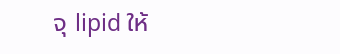จุ lipid ให้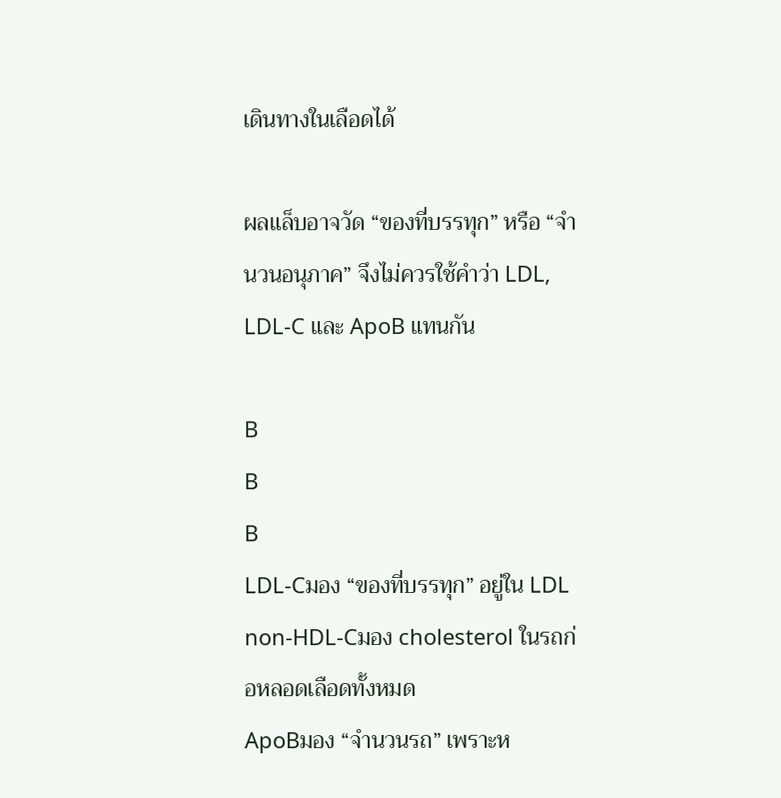เดินทางในเลือดได้

ผลแล็บอาจวัด “ของที่บรรทุก” หรือ “จำนวนอนุภาค” จึงไม่ควรใช้คำว่า LDL, LDL-C และ ApoB แทนกัน

B
B
B
LDL-Cมอง “ของที่บรรทุก” อยู่ใน LDL
non-HDL-Cมอง cholesterol ในรถก่อหลอดเลือดทั้งหมด
ApoBมอง “จำนวนรถ” เพราะห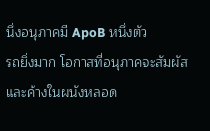นึ่งอนุภาคมี ApoB หนึ่งตัว
รถยิ่งมาก โอกาสที่อนุภาคจะสัมผัสและค้างในผนังหลอด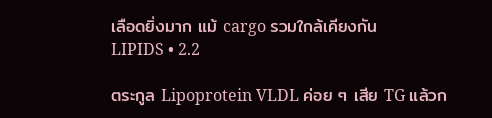เลือดยิ่งมาก แม้ cargo รวมใกล้เคียงกัน
LIPIDS • 2.2

ตระกูล Lipoprotein VLDL ค่อย ๆ เสีย TG แล้วก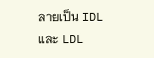ลายเป็น IDL และ LDL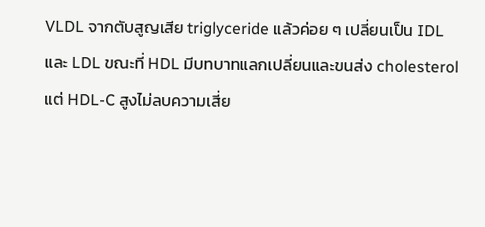VLDL จากตับสูญเสีย triglyceride แล้วค่อย ๆ เปลี่ยนเป็น IDL และ LDL ขณะที่ HDL มีบทบาทแลกเปลี่ยนและขนส่ง cholesterol แต่ HDL-C สูงไม่ลบความเสี่ย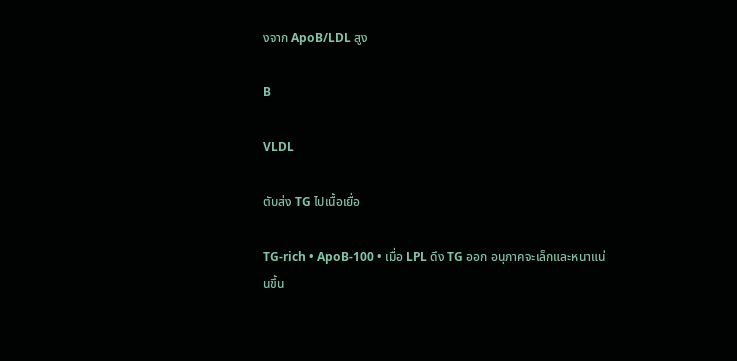งจาก ApoB/LDL สูง

B

VLDL

ตับส่ง TG ไปเนื้อเยื่อ

TG-rich • ApoB-100 • เมื่อ LPL ดึง TG ออก อนุภาคจะเล็กและหนาแน่นขึ้น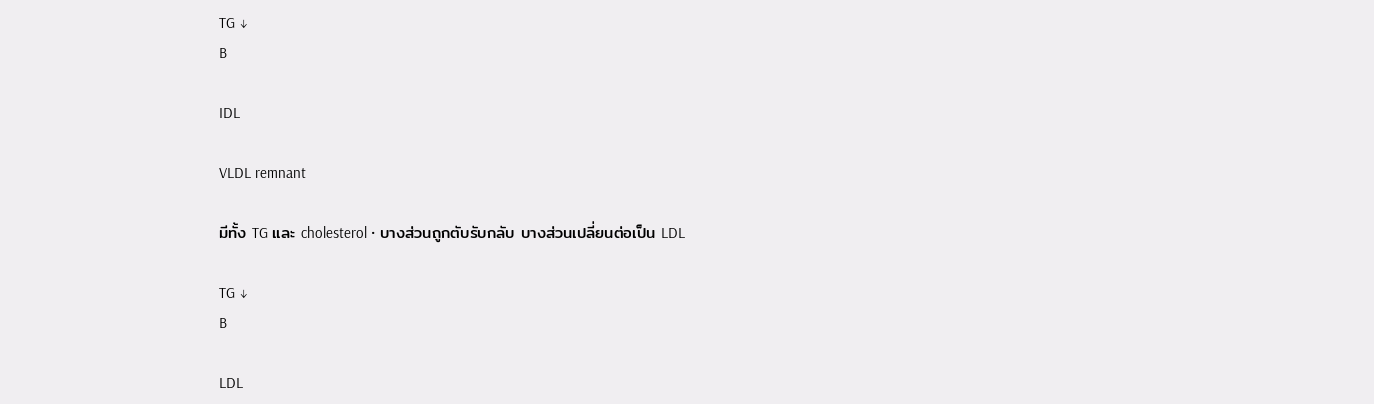TG ↓
B

IDL

VLDL remnant

มีทั้ง TG และ cholesterol • บางส่วนถูกตับรับกลับ บางส่วนเปลี่ยนต่อเป็น LDL

TG ↓
B

LDL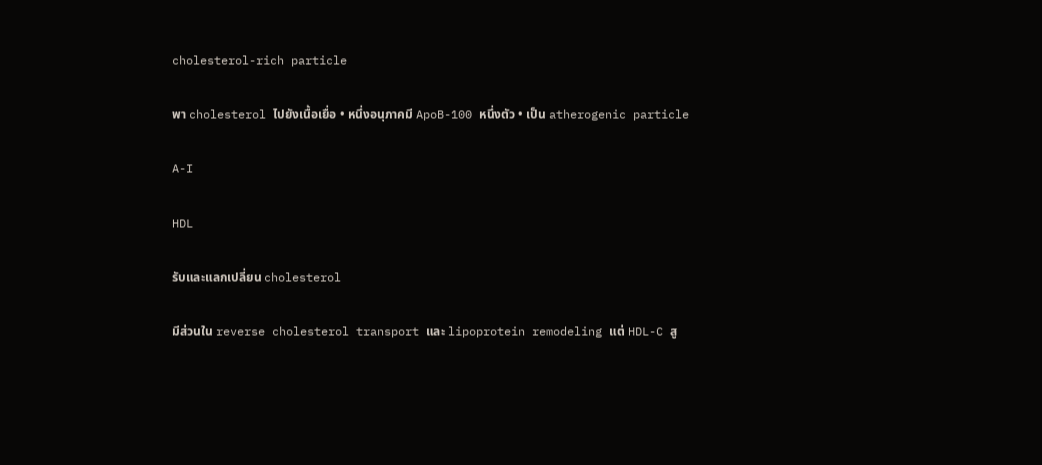cholesterol-rich particle

พา cholesterol ไปยังเนื้อเยื่อ • หนึ่งอนุภาคมี ApoB-100 หนึ่งตัว • เป็น atherogenic particle

A-I

HDL

รับและแลกเปลี่ยน cholesterol

มีส่วนใน reverse cholesterol transport และ lipoprotein remodeling แต่ HDL-C สู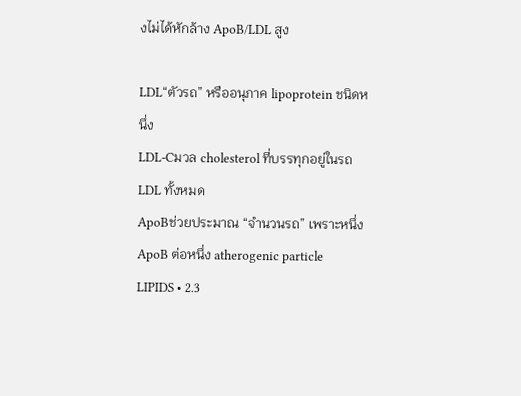งไม่ได้หักล้าง ApoB/LDL สูง

LDL“ตัวรถ” หรืออนุภาค lipoprotein ชนิดหนึ่ง
LDL-Cมวล cholesterol ที่บรรทุกอยู่ในรถ LDL ทั้งหมด
ApoBช่วยประมาณ “จำนวนรถ” เพราะหนึ่ง ApoB ต่อหนึ่ง atherogenic particle
LIPIDS • 2.3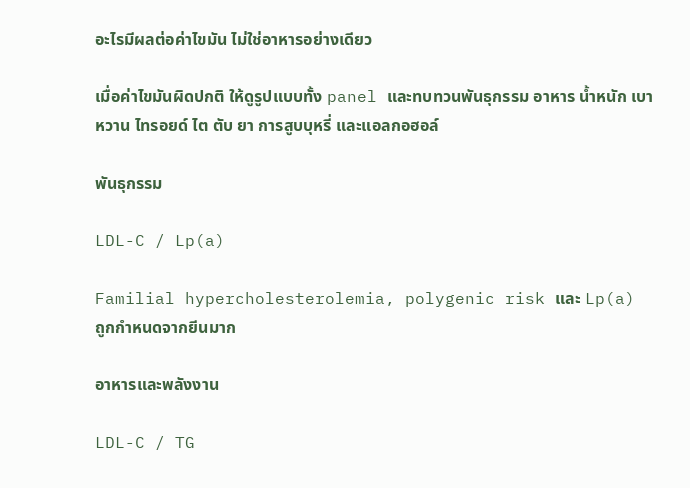อะไรมีผลต่อค่าไขมัน ไม่ใช่อาหารอย่างเดียว

เมื่อค่าไขมันผิดปกติ ให้ดูรูปแบบทั้ง panel และทบทวนพันธุกรรม อาหาร น้ำหนัก เบาหวาน ไทรอยด์ ไต ตับ ยา การสูบบุหรี่ และแอลกอฮอล์

พันธุกรรม

LDL-C / Lp(a)

Familial hypercholesterolemia, polygenic risk และ Lp(a) ถูกกำหนดจากยีนมาก

อาหารและพลังงาน

LDL-C / TG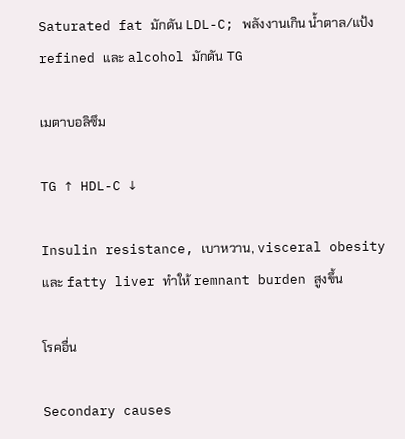Saturated fat มักดัน LDL-C; พลังงานเกิน น้ำตาล/แป้ง refined และ alcohol มักดัน TG

เมตาบอลิซึม

TG ↑ HDL-C ↓

Insulin resistance, เบาหวาน, visceral obesity และ fatty liver ทำให้ remnant burden สูงขึ้น

โรคอื่น

Secondary causes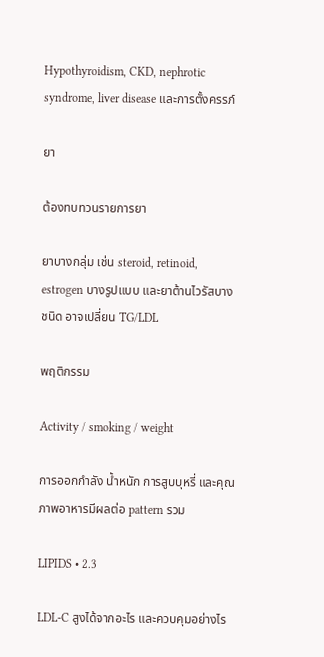Hypothyroidism, CKD, nephrotic syndrome, liver disease และการตั้งครรภ์

ยา

ต้องทบทวนรายการยา

ยาบางกลุ่ม เช่น steroid, retinoid, estrogen บางรูปแบบ และยาต้านไวรัสบางชนิด อาจเปลี่ยน TG/LDL

พฤติกรรม

Activity / smoking / weight

การออกกำลัง น้ำหนัก การสูบบุหรี่ และคุณภาพอาหารมีผลต่อ pattern รวม

LIPIDS • 2.3

LDL-C สูงได้จากอะไร และควบคุมอย่างไร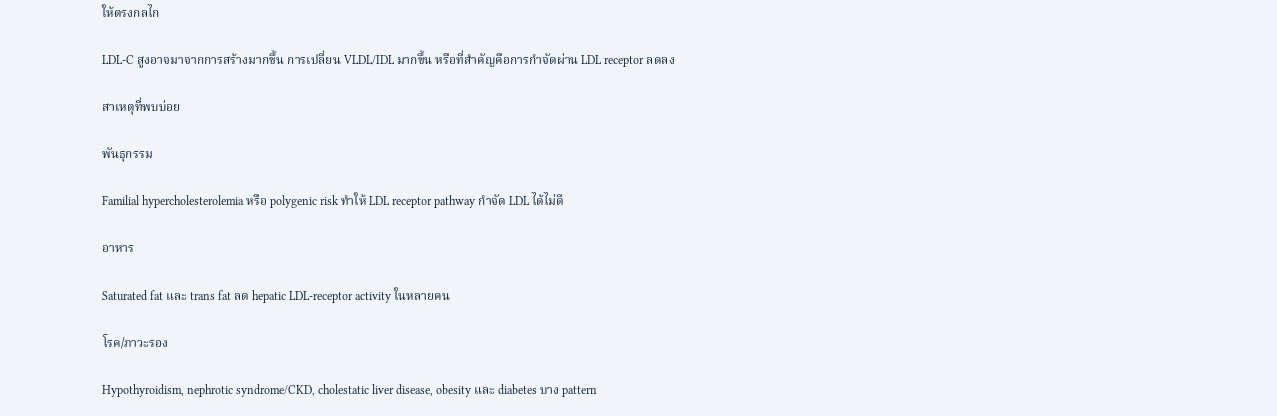ให้ตรงกลไก

LDL-C สูงอาจมาจากการสร้างมากขึ้น การเปลี่ยน VLDL/IDL มากขึ้น หรือที่สำคัญคือการกำจัดผ่าน LDL receptor ลดลง

สาเหตุที่พบบ่อย

พันธุกรรม

Familial hypercholesterolemia หรือ polygenic risk ทำให้ LDL receptor pathway กำจัด LDL ได้ไม่ดี

อาหาร

Saturated fat และ trans fat ลด hepatic LDL-receptor activity ในหลายคน

โรค/ภาวะรอง

Hypothyroidism, nephrotic syndrome/CKD, cholestatic liver disease, obesity และ diabetes บาง pattern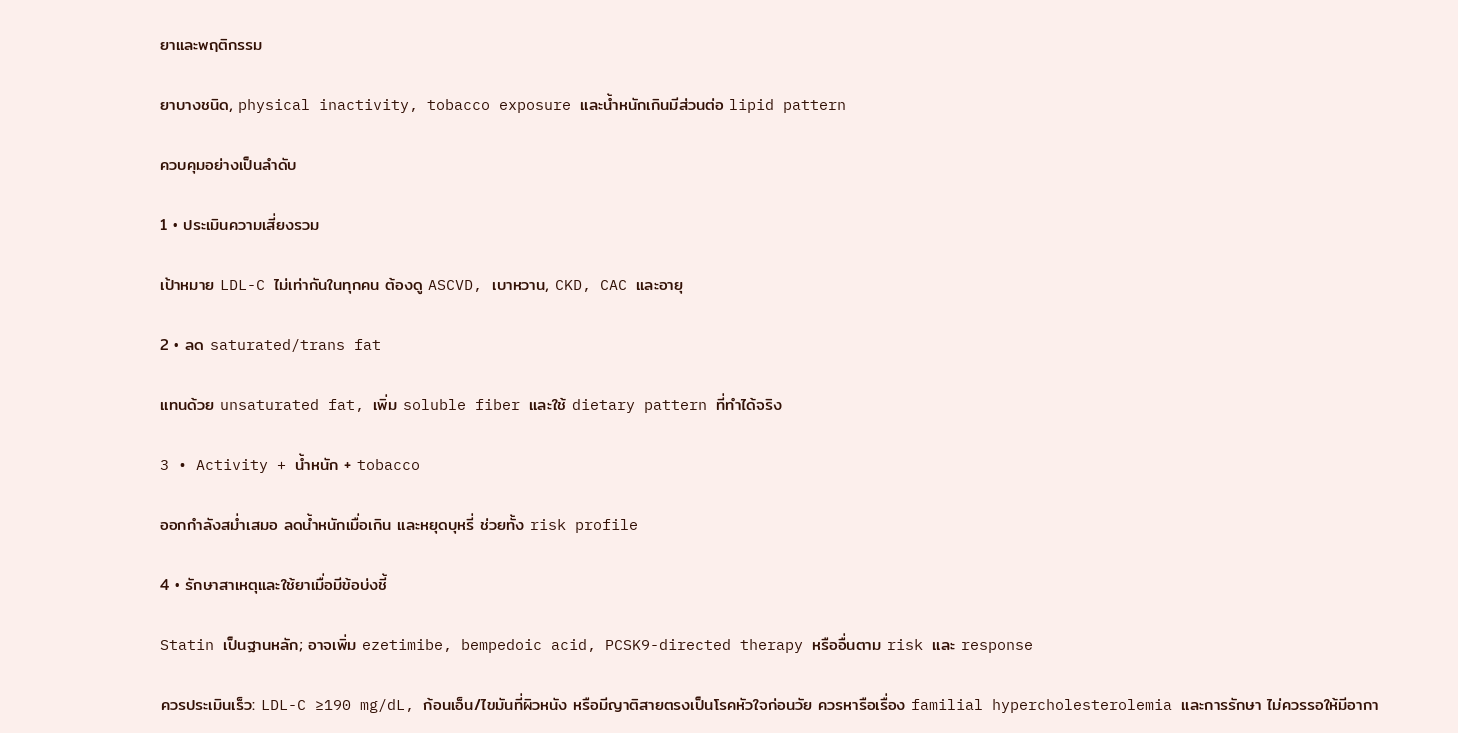ยาและพฤติกรรม

ยาบางชนิด, physical inactivity, tobacco exposure และน้ำหนักเกินมีส่วนต่อ lipid pattern

ควบคุมอย่างเป็นลำดับ

1 • ประเมินความเสี่ยงรวม

เป้าหมาย LDL-C ไม่เท่ากันในทุกคน ต้องดู ASCVD, เบาหวาน, CKD, CAC และอายุ

2 • ลด saturated/trans fat

แทนด้วย unsaturated fat, เพิ่ม soluble fiber และใช้ dietary pattern ที่ทำได้จริง

3 • Activity + น้ำหนัก + tobacco

ออกกำลังสม่ำเสมอ ลดน้ำหนักเมื่อเกิน และหยุดบุหรี่ ช่วยทั้ง risk profile

4 • รักษาสาเหตุและใช้ยาเมื่อมีข้อบ่งชี้

Statin เป็นฐานหลัก; อาจเพิ่ม ezetimibe, bempedoic acid, PCSK9-directed therapy หรืออื่นตาม risk และ response

ควรประเมินเร็ว: LDL-C ≥190 mg/dL, ก้อนเอ็น/ไขมันที่ผิวหนัง หรือมีญาติสายตรงเป็นโรคหัวใจก่อนวัย ควรหารือเรื่อง familial hypercholesterolemia และการรักษา ไม่ควรรอให้มีอากา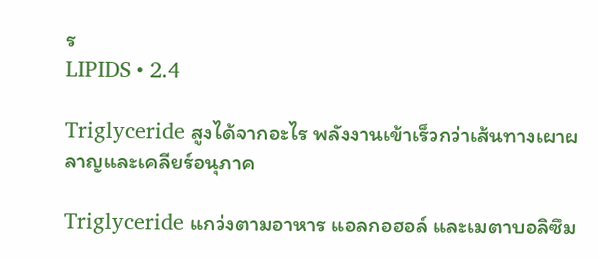ร
LIPIDS • 2.4

Triglyceride สูงได้จากอะไร พลังงานเข้าเร็วกว่าเส้นทางเผาผลาญและเคลียร์อนุภาค

Triglyceride แกว่งตามอาหาร แอลกอฮอล์ และเมตาบอลิซึม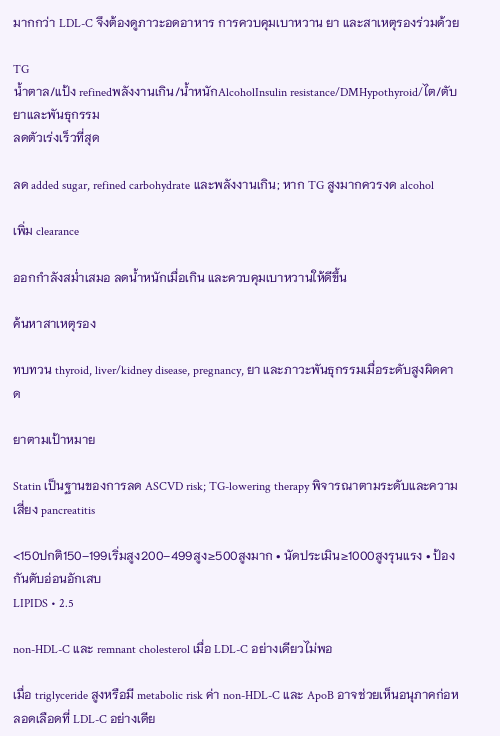มากกว่า LDL-C จึงต้องดูภาวะอดอาหาร การควบคุมเบาหวาน ยา และสาเหตุรองร่วมด้วย

TG
น้ำตาล/แป้ง refinedพลังงานเกิน/น้ำหนักAlcoholInsulin resistance/DMHypothyroid/ไต/ตับยาและพันธุกรรม
ลดตัวเร่งเร็วที่สุด

ลด added sugar, refined carbohydrate และพลังงานเกิน; หาก TG สูงมากควรงด alcohol

เพิ่ม clearance

ออกกำลังสม่ำเสมอ ลดน้ำหนักเมื่อเกิน และควบคุมเบาหวานให้ดีขึ้น

ค้นหาสาเหตุรอง

ทบทวน thyroid, liver/kidney disease, pregnancy, ยา และภาวะพันธุกรรมเมื่อระดับสูงผิดคาด

ยาตามเป้าหมาย

Statin เป็นฐานของการลด ASCVD risk; TG-lowering therapy พิจารณาตามระดับและความเสี่ยง pancreatitis

<150ปกติ150–199เริ่มสูง200–499สูง≥500สูงมาก • นัดประเมิน≥1000สูงรุนแรง • ป้องกันตับอ่อนอักเสบ
LIPIDS • 2.5

non-HDL-C และ remnant cholesterol เมื่อ LDL-C อย่างเดียวไม่พอ

เมื่อ triglyceride สูงหรือมี metabolic risk ค่า non-HDL-C และ ApoB อาจช่วยเห็นอนุภาคก่อหลอดเลือดที่ LDL-C อย่างเดีย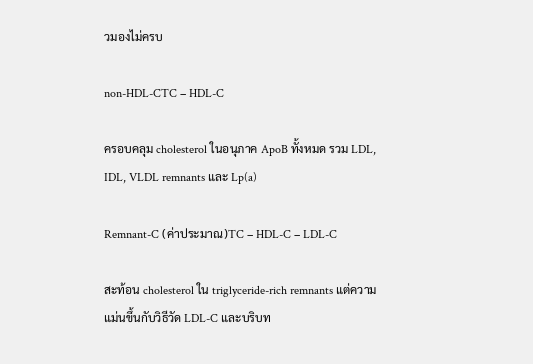วมองไม่ครบ

non-HDL-CTC − HDL-C

ครอบคลุม cholesterol ในอนุภาค ApoB ทั้งหมด รวม LDL, IDL, VLDL remnants และ Lp(a)

Remnant-C (ค่าประมาณ)TC − HDL-C − LDL-C

สะท้อน cholesterol ใน triglyceride-rich remnants แต่ความแม่นขึ้นกับวิธีวัด LDL-C และบริบท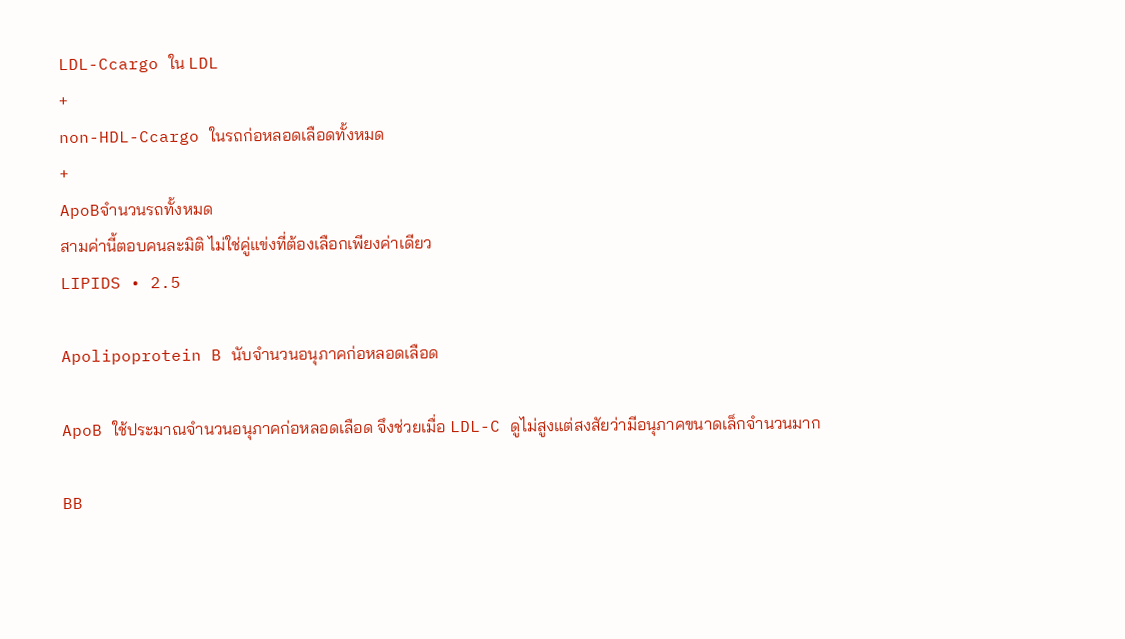LDL-Ccargo ใน LDL
+
non-HDL-Ccargo ในรถก่อหลอดเลือดทั้งหมด
+
ApoBจำนวนรถทั้งหมด
สามค่านี้ตอบคนละมิติ ไม่ใช่คู่แข่งที่ต้องเลือกเพียงค่าเดียว
LIPIDS • 2.5

Apolipoprotein B นับจำนวนอนุภาคก่อหลอดเลือด

ApoB ใช้ประมาณจำนวนอนุภาคก่อหลอดเลือด จึงช่วยเมื่อ LDL-C ดูไม่สูงแต่สงสัยว่ามีอนุภาคขนาดเล็กจำนวนมาก

BB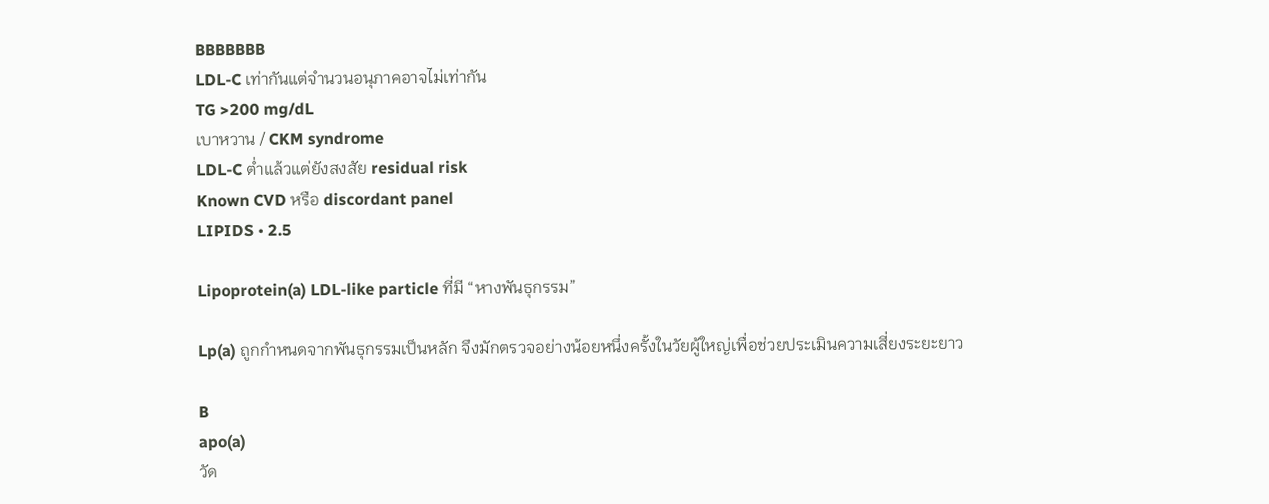BBBBBBB
LDL-C เท่ากันแต่จำนวนอนุภาคอาจไม่เท่ากัน
TG >200 mg/dL
เบาหวาน / CKM syndrome
LDL-C ต่ำแล้วแต่ยังสงสัย residual risk
Known CVD หรือ discordant panel
LIPIDS • 2.5

Lipoprotein(a) LDL-like particle ที่มี “หางพันธุกรรม”

Lp(a) ถูกกำหนดจากพันธุกรรมเป็นหลัก จึงมักตรวจอย่างน้อยหนึ่งครั้งในวัยผู้ใหญ่เพื่อช่วยประเมินความเสี่ยงระยะยาว

B
apo(a)
วัด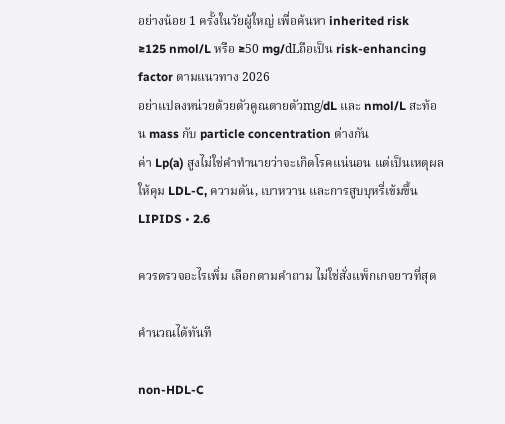อย่างน้อย 1 ครั้งในวัยผู้ใหญ่ เพื่อค้นหา inherited risk
≥125 nmol/L หรือ ≥50 mg/dLถือเป็น risk-enhancing factor ตามแนวทาง 2026
อย่าแปลงหน่วยด้วยตัวคูณตายตัวmg/dL และ nmol/L สะท้อน mass กับ particle concentration ต่างกัน
ค่า Lp(a) สูงไม่ใช่คำทำนายว่าจะเกิดโรคแน่นอน แต่เป็นเหตุผลให้คุม LDL-C, ความดัน, เบาหวาน และการสูบบุหรี่เข้มขึ้น
LIPIDS • 2.6

ควรตรวจอะไรเพิ่ม เลือกตามคำถาม ไม่ใช่สั่งแพ็กเกจยาวที่สุด

คำนวณได้ทันที

non-HDL-C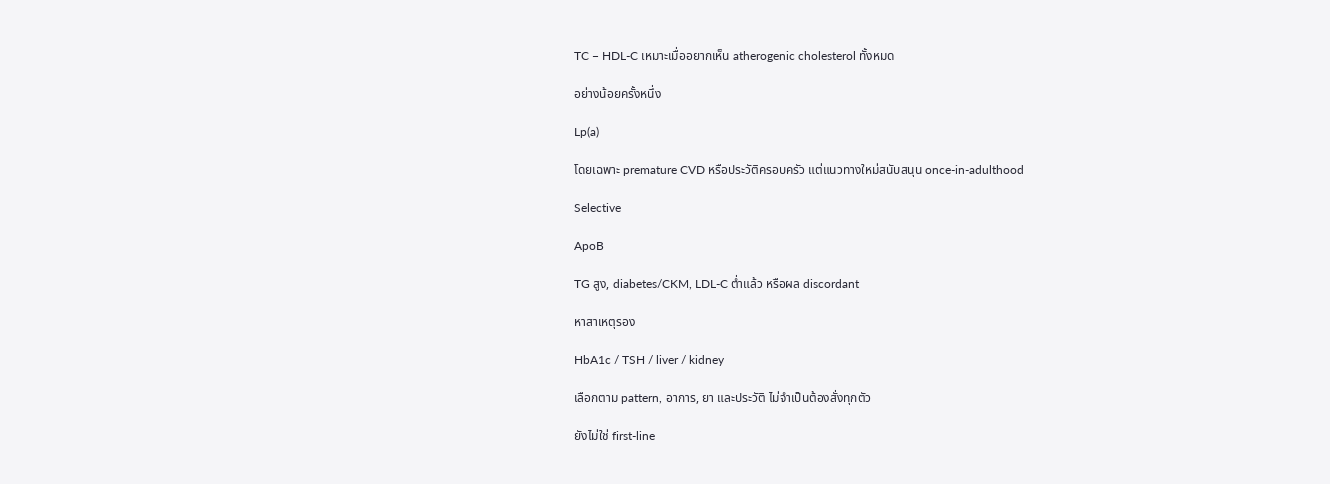TC − HDL-C เหมาะเมื่ออยากเห็น atherogenic cholesterol ทั้งหมด

อย่างน้อยครั้งหนึ่ง

Lp(a)

โดยเฉพาะ premature CVD หรือประวัติครอบครัว แต่แนวทางใหม่สนับสนุน once-in-adulthood

Selective

ApoB

TG สูง, diabetes/CKM, LDL-C ต่ำแล้ว หรือผล discordant

หาสาเหตุรอง

HbA1c / TSH / liver / kidney

เลือกตาม pattern, อาการ, ยา และประวัติ ไม่จำเป็นต้องสั่งทุกตัว

ยังไม่ใช่ first-line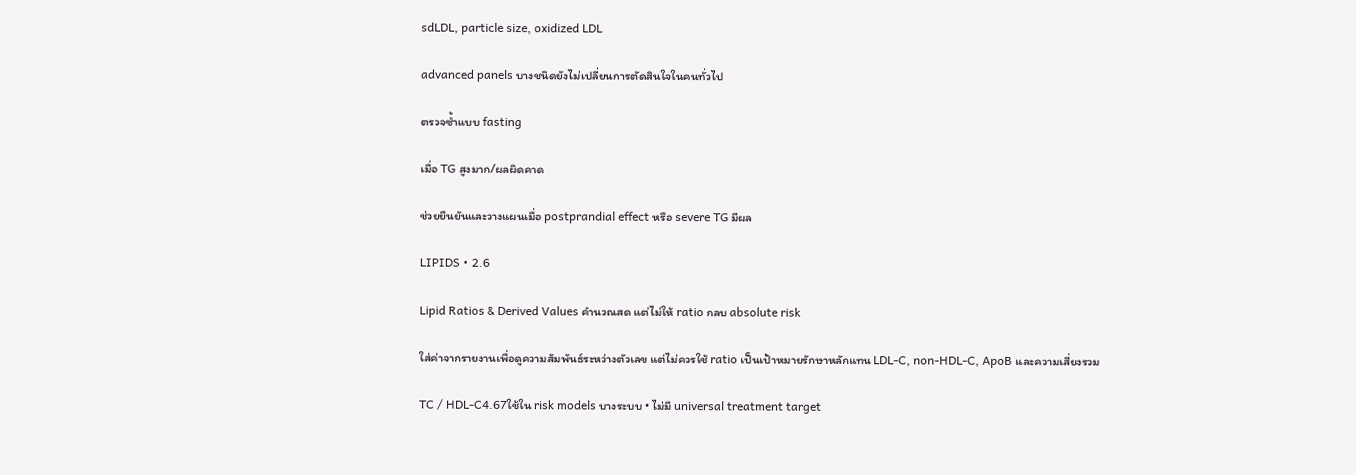sdLDL, particle size, oxidized LDL

advanced panels บางชนิดยังไม่เปลี่ยนการตัดสินใจในคนทั่วไป

ตรวจซ้ำแบบ fasting

เมื่อ TG สูงมาก/ผลผิดคาด

ช่วยยืนยันและวางแผนเมื่อ postprandial effect หรือ severe TG มีผล

LIPIDS • 2.6

Lipid Ratios & Derived Values คำนวณสด แต่ไม่ให้ ratio กลบ absolute risk

ใส่ค่าจากรายงานเพื่อดูความสัมพันธ์ระหว่างตัวเลข แต่ไม่ควรใช้ ratio เป็นเป้าหมายรักษาหลักแทน LDL-C, non-HDL-C, ApoB และความเสี่ยงรวม

TC / HDL-C4.67ใช้ใน risk models บางระบบ • ไม่มี universal treatment target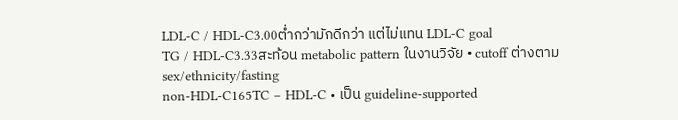LDL-C / HDL-C3.00ต่ำกว่ามักดีกว่า แต่ไม่แทน LDL-C goal
TG / HDL-C3.33สะท้อน metabolic pattern ในงานวิจัย • cutoff ต่างตาม sex/ethnicity/fasting
non-HDL-C165TC − HDL-C • เป็น guideline-supported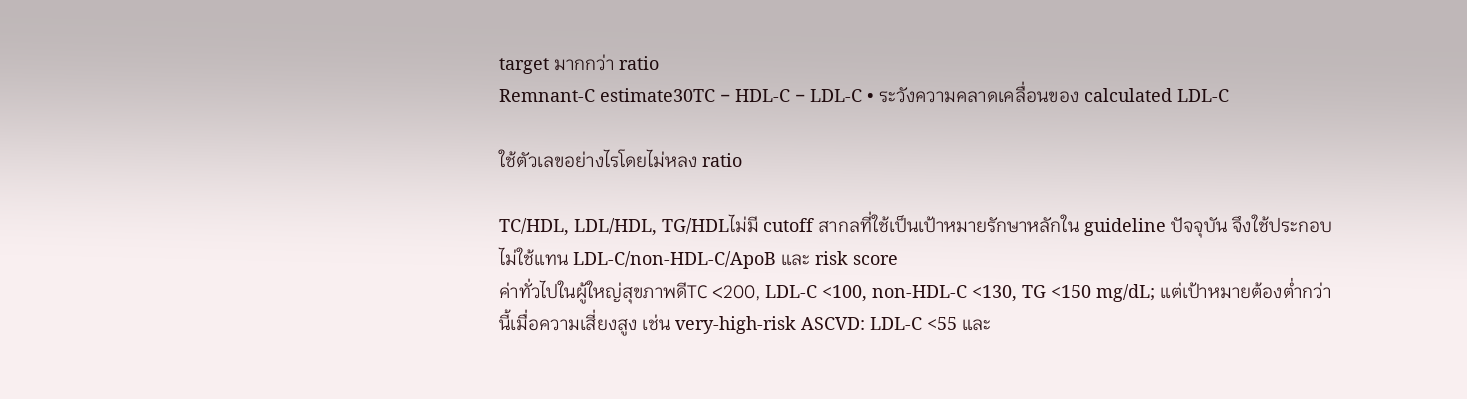target มากกว่า ratio
Remnant-C estimate30TC − HDL-C − LDL-C • ระวังความคลาดเคลื่อนของ calculated LDL-C

ใช้ตัวเลขอย่างไรโดยไม่หลง ratio

TC/HDL, LDL/HDL, TG/HDLไม่มี cutoff สากลที่ใช้เป็นเป้าหมายรักษาหลักใน guideline ปัจจุบัน จึงใช้ประกอบ ไม่ใช้แทน LDL-C/non-HDL-C/ApoB และ risk score
ค่าทั่วไปในผู้ใหญ่สุขภาพดีTC <200, LDL-C <100, non-HDL-C <130, TG <150 mg/dL; แต่เป้าหมายต้องต่ำกว่านี้เมื่อความเสี่ยงสูง เช่น very-high-risk ASCVD: LDL-C <55 และ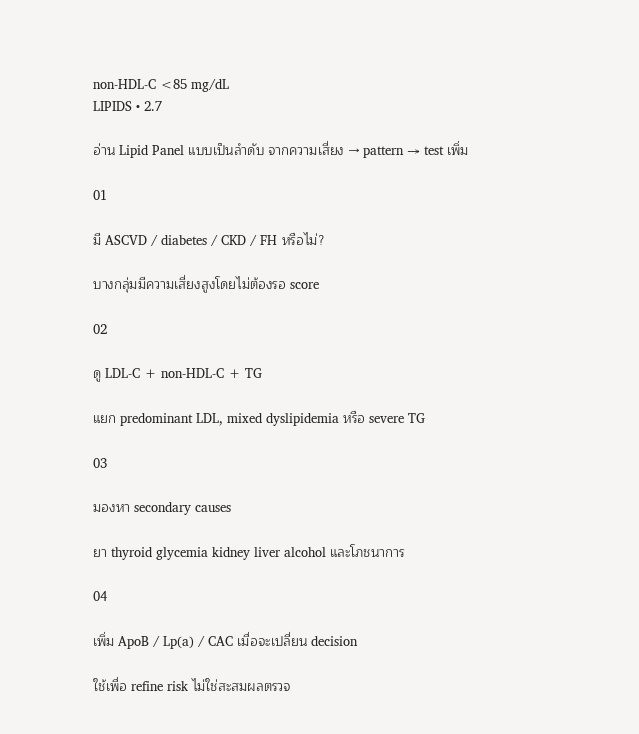non-HDL-C <85 mg/dL
LIPIDS • 2.7

อ่าน Lipid Panel แบบเป็นลำดับ จากความเสี่ยง → pattern → test เพิ่ม

01

มี ASCVD / diabetes / CKD / FH หรือไม่?

บางกลุ่มมีความเสี่ยงสูงโดยไม่ต้องรอ score

02

ดู LDL-C + non-HDL-C + TG

แยก predominant LDL, mixed dyslipidemia หรือ severe TG

03

มองหา secondary causes

ยา thyroid glycemia kidney liver alcohol และโภชนาการ

04

เพิ่ม ApoB / Lp(a) / CAC เมื่อจะเปลี่ยน decision

ใช้เพื่อ refine risk ไม่ใช่สะสมผลตรวจ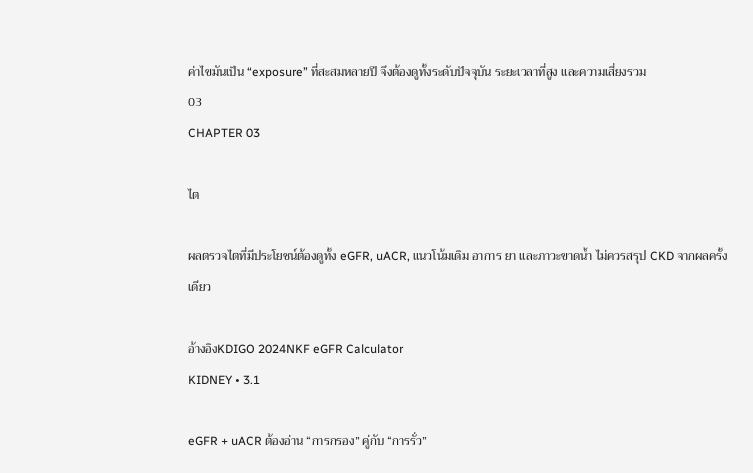ค่าไขมันเป็น “exposure” ที่สะสมหลายปี จึงต้องดูทั้งระดับปัจจุบัน ระยะเวลาที่สูง และความเสี่ยงรวม
03
CHAPTER 03

ไต

ผลตรวจไตที่มีประโยชน์ต้องดูทั้ง eGFR, uACR, แนวโน้มเดิม อาการ ยา และภาวะขาดน้ำ ไม่ควรสรุป CKD จากผลครั้งเดียว

อ้างอิงKDIGO 2024NKF eGFR Calculator
KIDNEY • 3.1

eGFR + uACR ต้องอ่าน “การกรอง” คู่กับ “การรั่ว”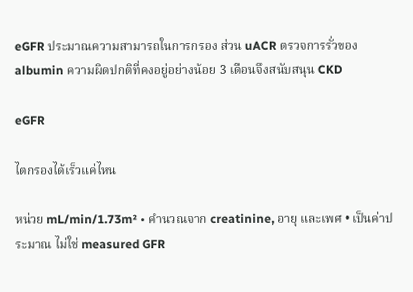eGFR ประมาณความสามารถในการกรอง ส่วน uACR ตรวจการรั่วของ albumin ความผิดปกติที่คงอยู่อย่างน้อย 3 เดือนจึงสนับสนุน CKD

eGFR

ไตกรองได้เร็วแค่ไหน

หน่วย mL/min/1.73m² • คำนวณจาก creatinine, อายุ และเพศ • เป็นค่าประมาณ ไม่ใช่ measured GFR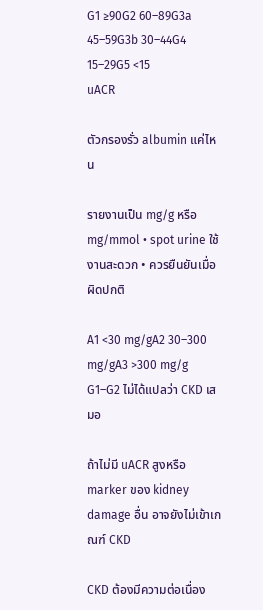G1 ≥90G2 60–89G3a 45–59G3b 30–44G4 15–29G5 <15
uACR

ตัวกรองรั่ว albumin แค่ไหน

รายงานเป็น mg/g หรือ mg/mmol • spot urine ใช้งานสะดวก • ควรยืนยันเมื่อผิดปกติ

A1 <30 mg/gA2 30–300 mg/gA3 >300 mg/g
G1–G2 ไม่ได้แปลว่า CKD เสมอ

ถ้าไม่มี uACR สูงหรือ marker ของ kidney damage อื่น อาจยังไม่เข้าเกณฑ์ CKD

CKD ต้องมีความต่อเนื่อง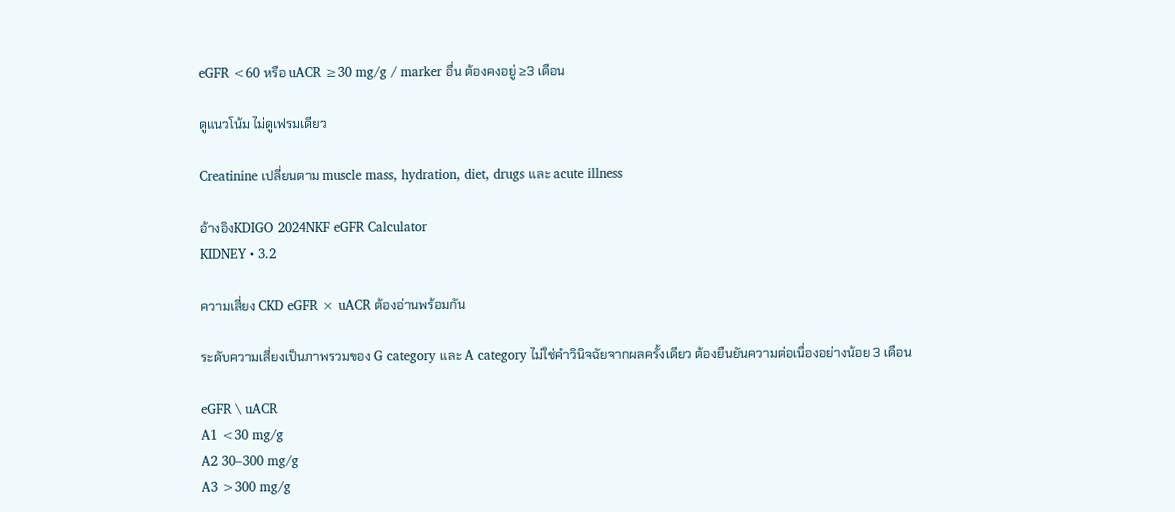eGFR <60 หรือ uACR ≥30 mg/g / marker อื่น ต้องคงอยู่ ≥3 เดือน

ดูแนวโน้ม ไม่ดูเฟรมเดียว

Creatinine เปลี่ยนตาม muscle mass, hydration, diet, drugs และ acute illness

อ้างอิงKDIGO 2024NKF eGFR Calculator
KIDNEY • 3.2

ความเสี่ยง CKD eGFR × uACR ต้องอ่านพร้อมกัน

ระดับความเสี่ยงเป็นภาพรวมของ G category และ A category ไม่ใช่คำวินิจฉัยจากผลครั้งเดียว ต้องยืนยันความต่อเนื่องอย่างน้อย 3 เดือน

eGFR \ uACR
A1 <30 mg/g
A2 30–300 mg/g
A3 >300 mg/g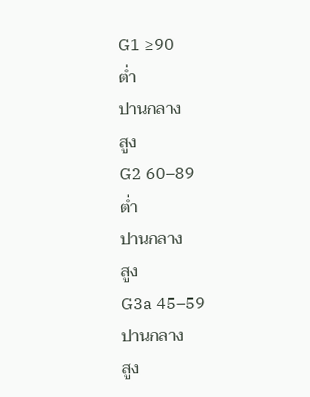G1 ≥90
ต่ำ
ปานกลาง
สูง
G2 60–89
ต่ำ
ปานกลาง
สูง
G3a 45–59
ปานกลาง
สูง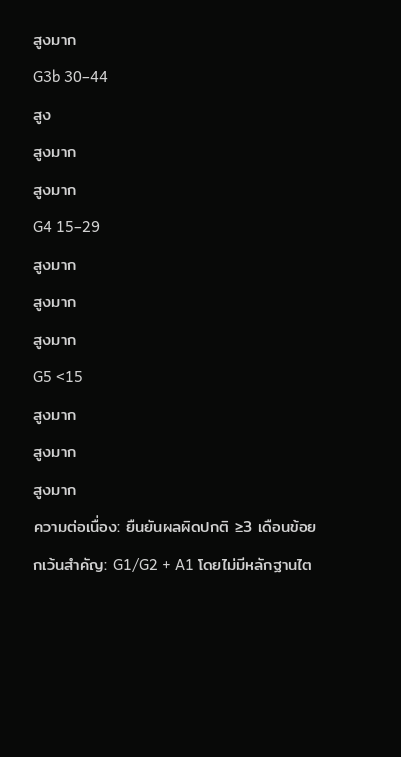สูงมาก
G3b 30–44
สูง
สูงมาก
สูงมาก
G4 15–29
สูงมาก
สูงมาก
สูงมาก
G5 <15
สูงมาก
สูงมาก
สูงมาก
ความต่อเนื่อง: ยืนยันผลผิดปกติ ≥3 เดือนข้อยกเว้นสำคัญ: G1/G2 + A1 โดยไม่มีหลักฐานไต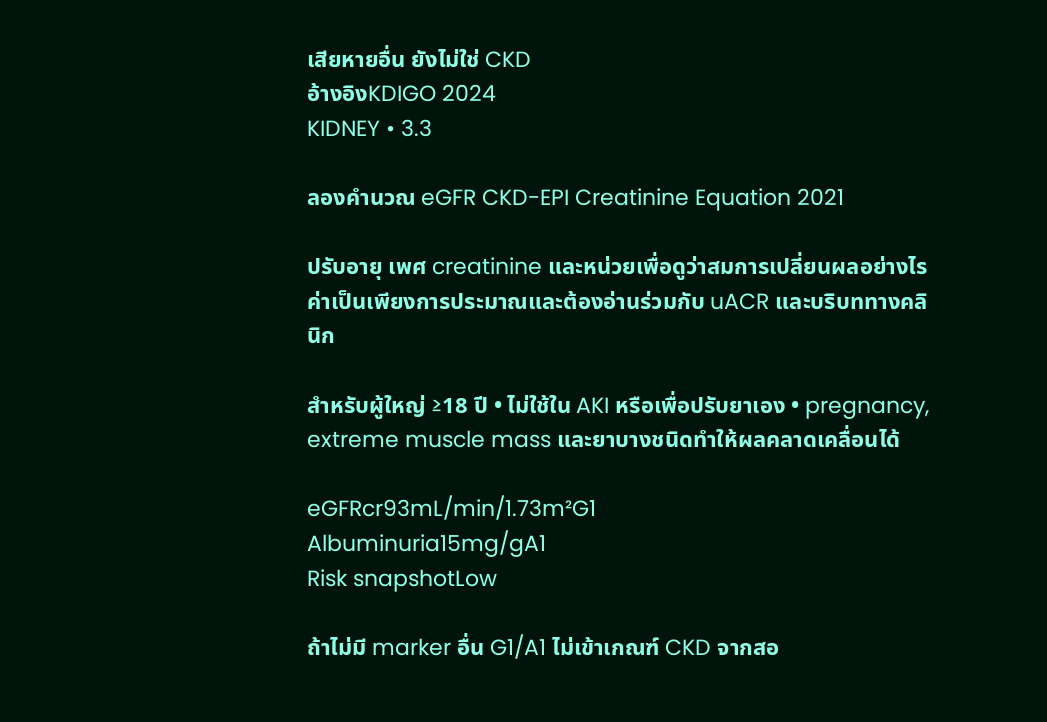เสียหายอื่น ยังไม่ใช่ CKD
อ้างอิงKDIGO 2024
KIDNEY • 3.3

ลองคำนวณ eGFR CKD-EPI Creatinine Equation 2021

ปรับอายุ เพศ creatinine และหน่วยเพื่อดูว่าสมการเปลี่ยนผลอย่างไร ค่าเป็นเพียงการประมาณและต้องอ่านร่วมกับ uACR และบริบททางคลินิก

สำหรับผู้ใหญ่ ≥18 ปี • ไม่ใช้ใน AKI หรือเพื่อปรับยาเอง • pregnancy, extreme muscle mass และยาบางชนิดทำให้ผลคลาดเคลื่อนได้

eGFRcr93mL/min/1.73m²G1
Albuminuria15mg/gA1
Risk snapshotLow

ถ้าไม่มี marker อื่น G1/A1 ไม่เข้าเกณฑ์ CKD จากสอ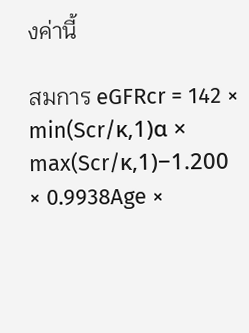งค่านี้

สมการ eGFRcr = 142 × min(Scr/κ,1)α × max(Scr/κ,1)−1.200 × 0.9938Age ×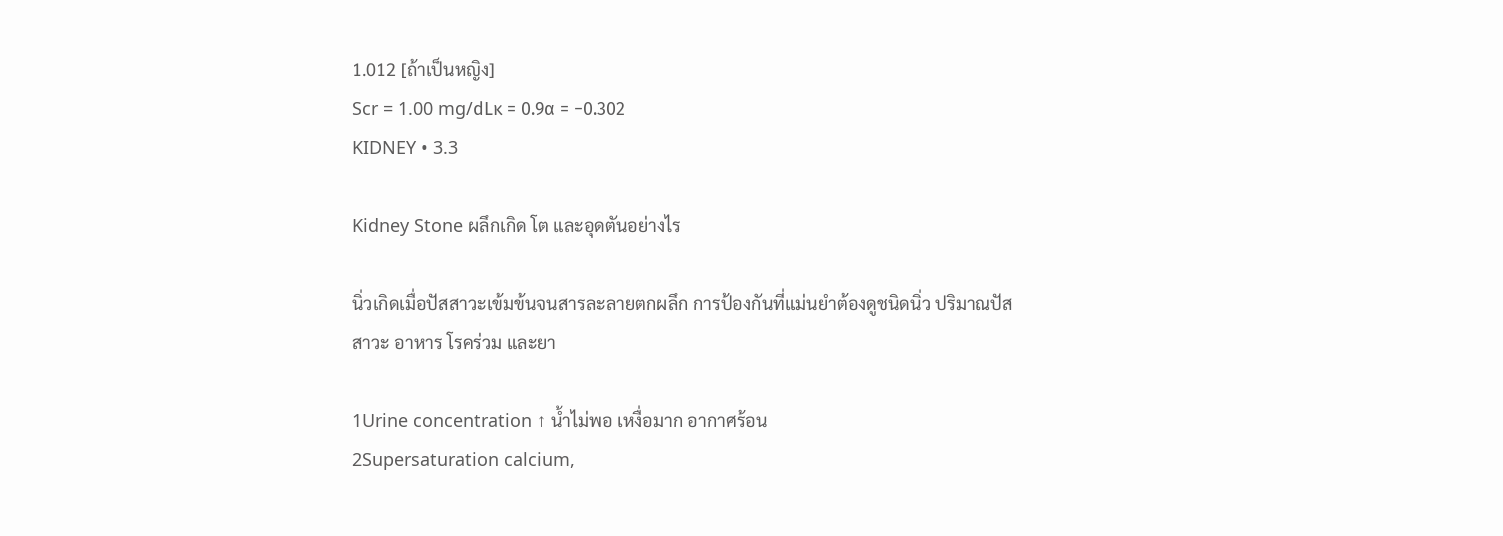1.012 [ถ้าเป็นหญิง]
Scr = 1.00 mg/dLκ = 0.9α = −0.302
KIDNEY • 3.3

Kidney Stone ผลึกเกิด โต และอุดตันอย่างไร

นิ่วเกิดเมื่อปัสสาวะเข้มข้นจนสารละลายตกผลึก การป้องกันที่แม่นยำต้องดูชนิดนิ่ว ปริมาณปัสสาวะ อาหาร โรคร่วม และยา

1Urine concentration ↑ น้ำไม่พอ เหงื่อมาก อากาศร้อน
2Supersaturation calcium,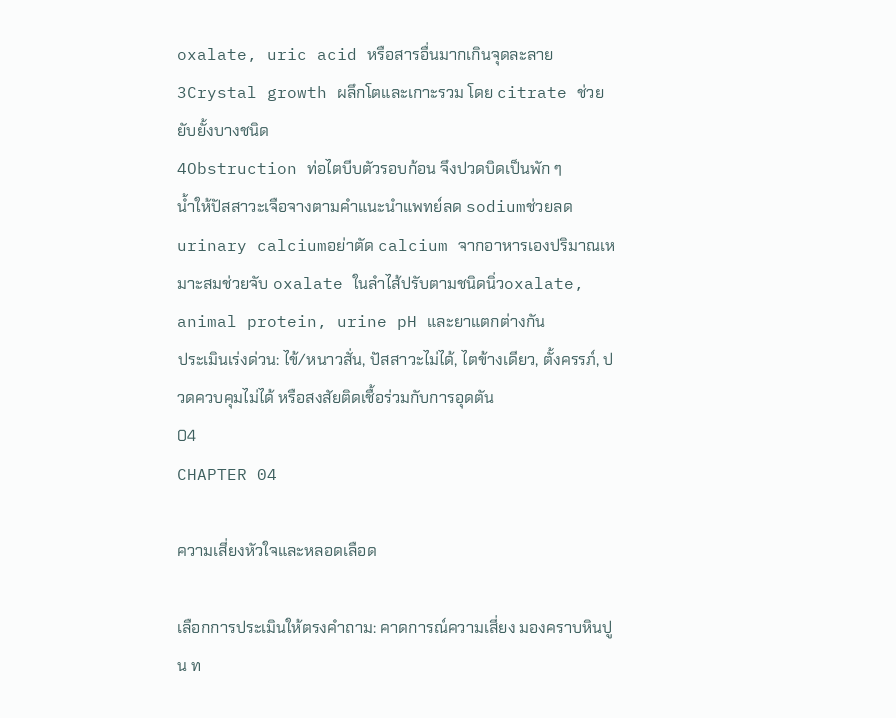oxalate, uric acid หรือสารอื่นมากเกินจุดละลาย
3Crystal growth ผลึกโตและเกาะรวม โดย citrate ช่วยยับยั้งบางชนิด
4Obstruction ท่อไตบีบตัวรอบก้อน จึงปวดบิดเป็นพัก ๆ
น้ำให้ปัสสาวะเจือจางตามคำแนะนำแพทย์ลด sodiumช่วยลด urinary calciumอย่าตัด calcium จากอาหารเองปริมาณเหมาะสมช่วยจับ oxalate ในลำไส้ปรับตามชนิดนิ่วoxalate, animal protein, urine pH และยาแตกต่างกัน
ประเมินเร่งด่วน: ไข้/หนาวสั่น, ปัสสาวะไม่ได้, ไตข้างเดียว, ตั้งครรภ์, ปวดควบคุมไม่ได้ หรือสงสัยติดเชื้อร่วมกับการอุดตัน
04
CHAPTER 04

ความเสี่ยงหัวใจและหลอดเลือด

เลือกการประเมินให้ตรงคำถาม: คาดการณ์ความเสี่ยง มองคราบหินปูน ท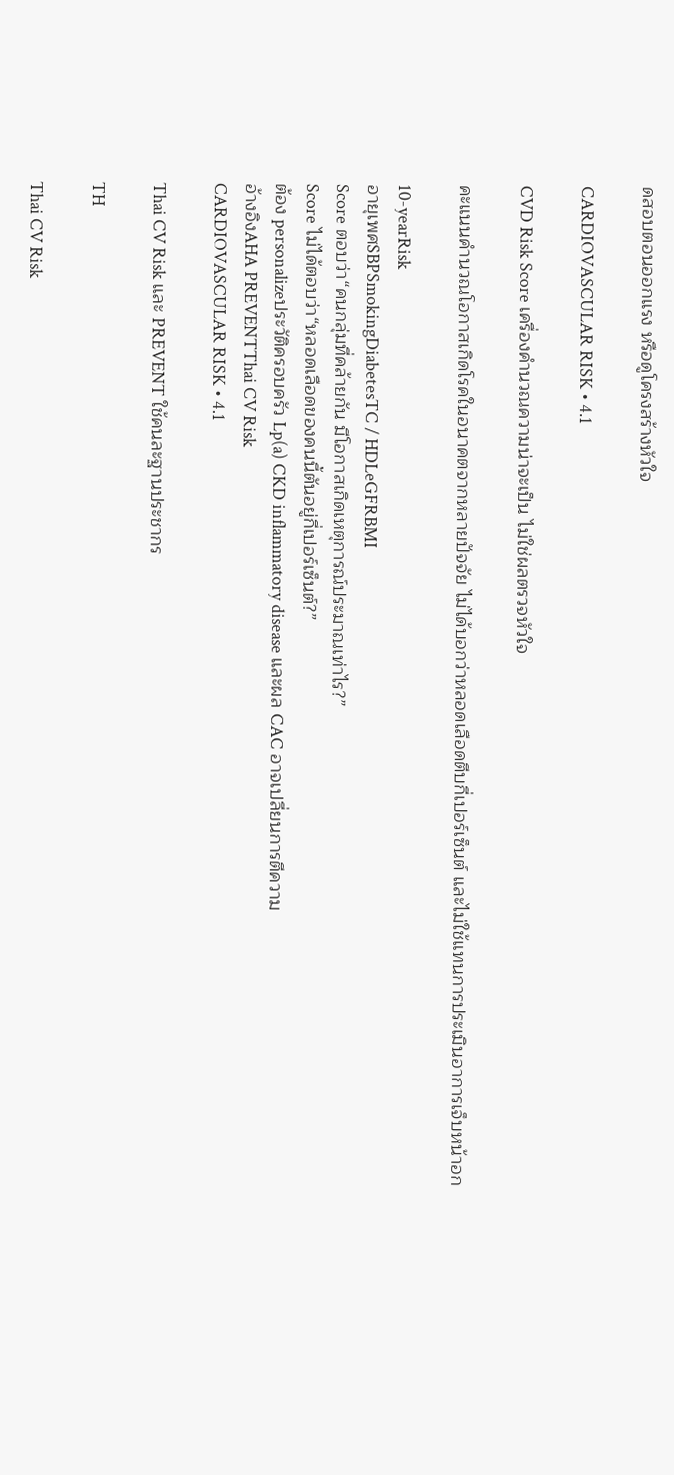ดสอบตอนออกแรง หรือดูโครงสร้างหัวใจ

CARDIOVASCULAR RISK • 4.1

CVD Risk Score เครื่องคำนวณความน่าจะเป็น ไม่ใช่ผลตรวจหัวใจ

คะแนนคำนวณโอกาสเกิดโรคในอนาคตจากหลายปัจจัย ไม่ได้บอกว่าหลอดเลือดตีบกี่เปอร์เซ็นต์ และไม่ใช้แทนการประเมินอาการเจ็บหน้าอก

10-yearRisk
อายุเพศSBPSmokingDiabetesTC / HDLeGFRBMI
Score ตอบว่า“คนกลุ่มที่คล้ายกัน มีโอกาสเกิดเหตุการณ์ประมาณเท่าไร?”
Score ไม่ได้ตอบว่า“หลอดเลือดของคนนี้ตันอยู่กี่เปอร์เซ็นต์?”
ต้อง personalizeประวัติครอบครัว Lp(a) CKD inflammatory disease และผล CAC อาจเปลี่ยนการตีความ
อ้างอิงAHA PREVENTThai CV Risk
CARDIOVASCULAR RISK • 4.1

Thai CV Risk และ PREVENT ใช้คนละฐานประชากร

TH

Thai CV Risk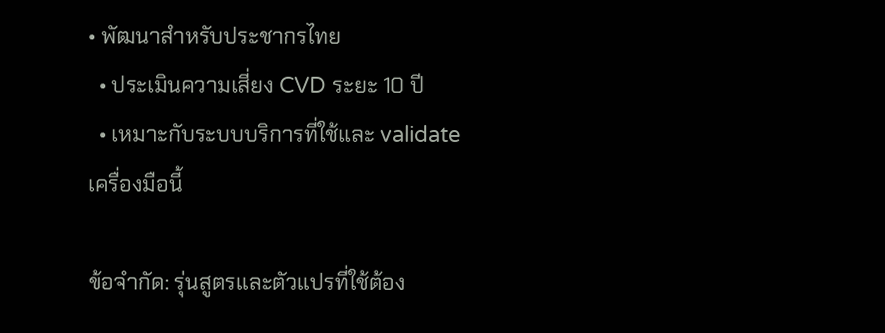• พัฒนาสำหรับประชากรไทย
  • ประเมินความเสี่ยง CVD ระยะ 10 ปี
  • เหมาะกับระบบบริการที่ใช้และ validate เครื่องมือนี้

ข้อจำกัด: รุ่นสูตรและตัวแปรที่ใช้ต้อง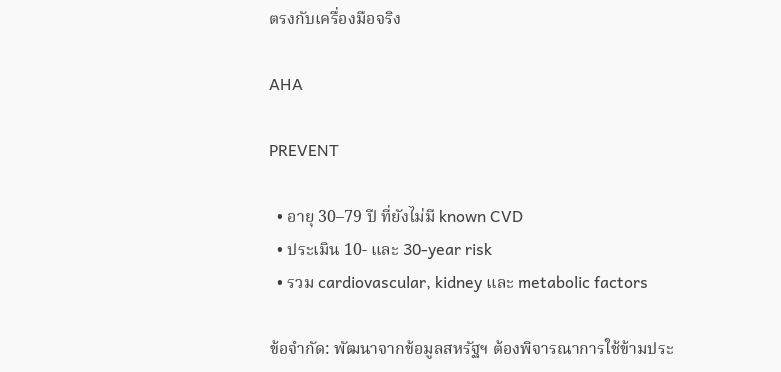ตรงกับเครื่องมือจริง

AHA

PREVENT

  • อายุ 30–79 ปี ที่ยังไม่มี known CVD
  • ประเมิน 10- และ 30-year risk
  • รวม cardiovascular, kidney และ metabolic factors

ข้อจำกัด: พัฒนาจากข้อมูลสหรัฐฯ ต้องพิจารณาการใช้ข้ามประ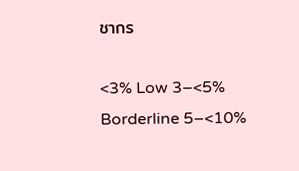ชากร

<3% Low 3–<5% Borderline 5–<10%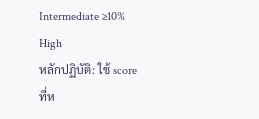Intermediate ≥10% High
หลักปฏิบัติ: ใช้ score ที่ห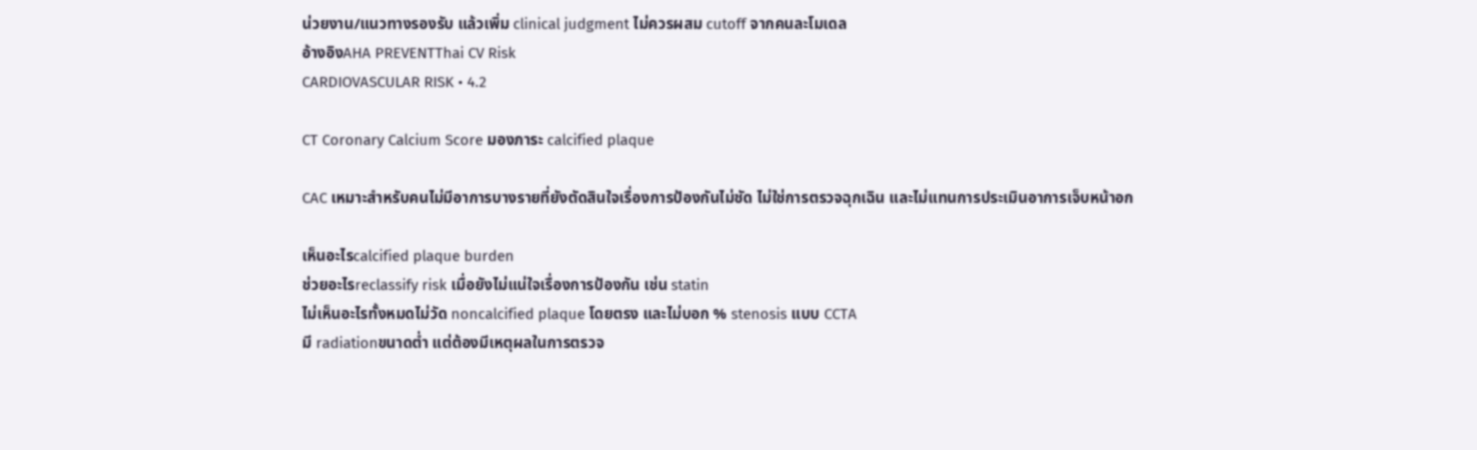น่วยงาน/แนวทางรองรับ แล้วเพิ่ม clinical judgment ไม่ควรผสม cutoff จากคนละโมเดล
อ้างอิงAHA PREVENTThai CV Risk
CARDIOVASCULAR RISK • 4.2

CT Coronary Calcium Score มองภาระ calcified plaque

CAC เหมาะสำหรับคนไม่มีอาการบางรายที่ยังตัดสินใจเรื่องการป้องกันไม่ชัด ไม่ใช่การตรวจฉุกเฉิน และไม่แทนการประเมินอาการเจ็บหน้าอก

เห็นอะไรcalcified plaque burden
ช่วยอะไรreclassify risk เมื่อยังไม่แน่ใจเรื่องการป้องกัน เช่น statin
ไม่เห็นอะไรทั้งหมดไม่วัด noncalcified plaque โดยตรง และไม่บอก % stenosis แบบ CCTA
มี radiationขนาดต่ำ แต่ต้องมีเหตุผลในการตรวจ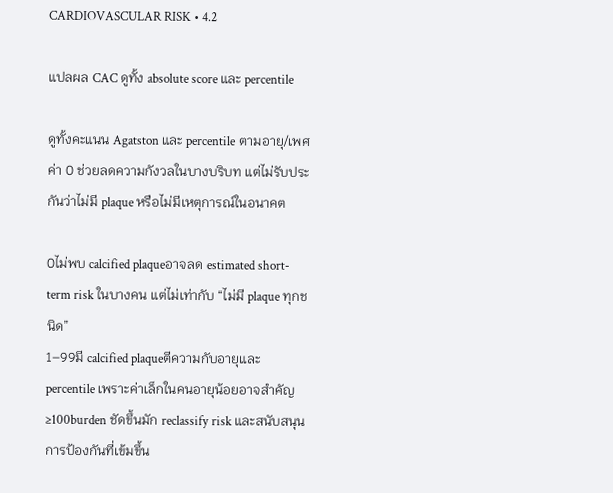CARDIOVASCULAR RISK • 4.2

แปลผล CAC ดูทั้ง absolute score และ percentile

ดูทั้งคะแนน Agatston และ percentile ตามอายุ/เพศ ค่า 0 ช่วยลดความกังวลในบางบริบท แต่ไม่รับประกันว่าไม่มี plaque หรือไม่มีเหตุการณ์ในอนาคต

0ไม่พบ calcified plaqueอาจลด estimated short-term risk ในบางคน แต่ไม่เท่ากับ “ไม่มี plaque ทุกชนิด”
1–99มี calcified plaqueตีความกับอายุและ percentile เพราะค่าเล็กในคนอายุน้อยอาจสำคัญ
≥100burden ชัดขึ้นมัก reclassify risk และสนับสนุนการป้องกันที่เข้มขึ้น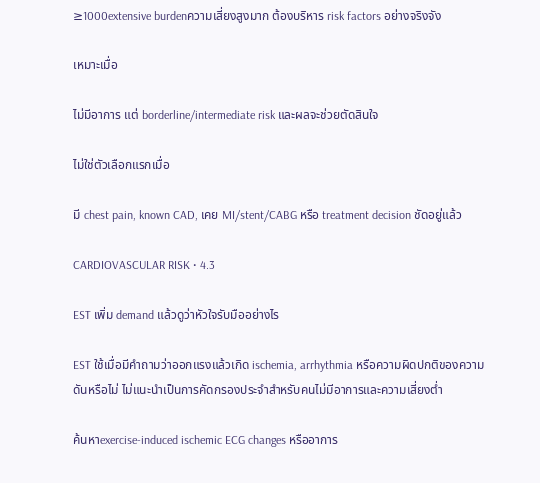≥1000extensive burdenความเสี่ยงสูงมาก ต้องบริหาร risk factors อย่างจริงจัง

เหมาะเมื่อ

ไม่มีอาการ แต่ borderline/intermediate risk และผลจะช่วยตัดสินใจ

ไม่ใช่ตัวเลือกแรกเมื่อ

มี chest pain, known CAD, เคย MI/stent/CABG หรือ treatment decision ชัดอยู่แล้ว

CARDIOVASCULAR RISK • 4.3

EST เพิ่ม demand แล้วดูว่าหัวใจรับมืออย่างไร

EST ใช้เมื่อมีคำถามว่าออกแรงแล้วเกิด ischemia, arrhythmia หรือความผิดปกติของความดันหรือไม่ ไม่แนะนำเป็นการคัดกรองประจำสำหรับคนไม่มีอาการและความเสี่ยงต่ำ

ค้นหาexercise-induced ischemic ECG changes หรืออาการ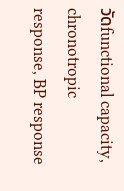วัดfunctional capacity, chronotropic response, BP response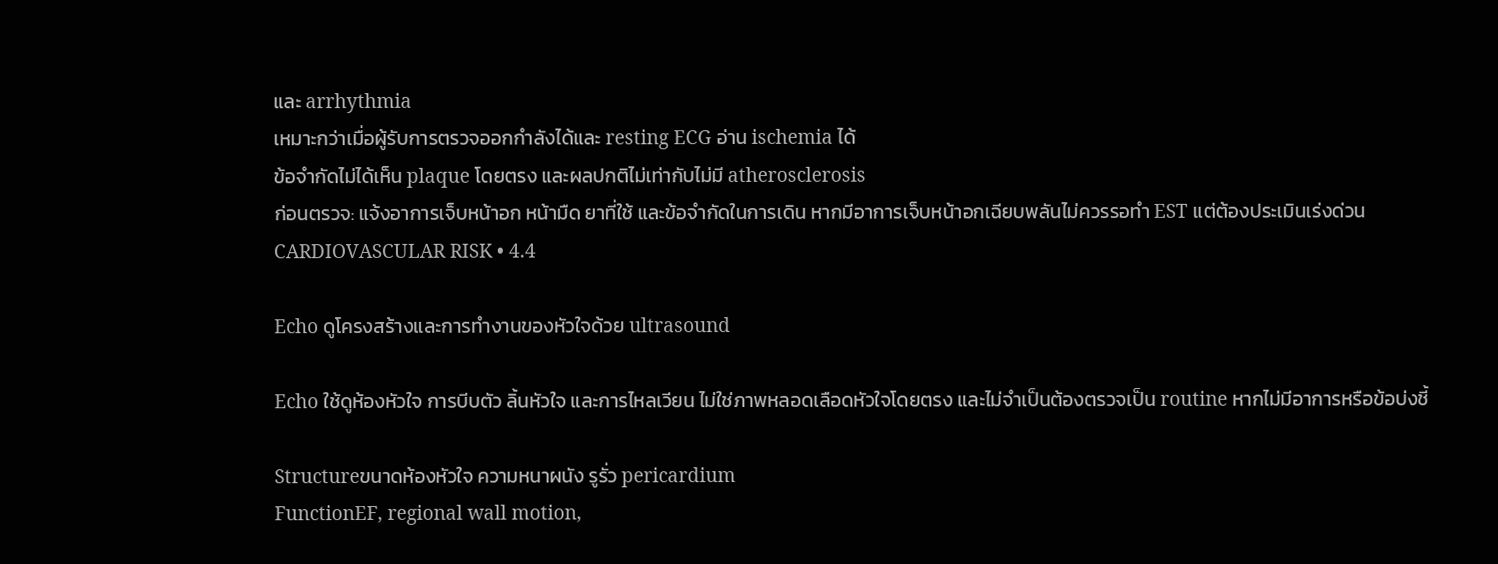และ arrhythmia
เหมาะกว่าเมื่อผู้รับการตรวจออกกำลังได้และ resting ECG อ่าน ischemia ได้
ข้อจำกัดไม่ได้เห็น plaque โดยตรง และผลปกติไม่เท่ากับไม่มี atherosclerosis
ก่อนตรวจ: แจ้งอาการเจ็บหน้าอก หน้ามืด ยาที่ใช้ และข้อจำกัดในการเดิน หากมีอาการเจ็บหน้าอกเฉียบพลันไม่ควรรอทำ EST แต่ต้องประเมินเร่งด่วน
CARDIOVASCULAR RISK • 4.4

Echo ดูโครงสร้างและการทำงานของหัวใจด้วย ultrasound

Echo ใช้ดูห้องหัวใจ การบีบตัว ลิ้นหัวใจ และการไหลเวียน ไม่ใช่ภาพหลอดเลือดหัวใจโดยตรง และไม่จำเป็นต้องตรวจเป็น routine หากไม่มีอาการหรือข้อบ่งชี้

Structureขนาดห้องหัวใจ ความหนาผนัง รูรั่ว pericardium
FunctionEF, regional wall motion,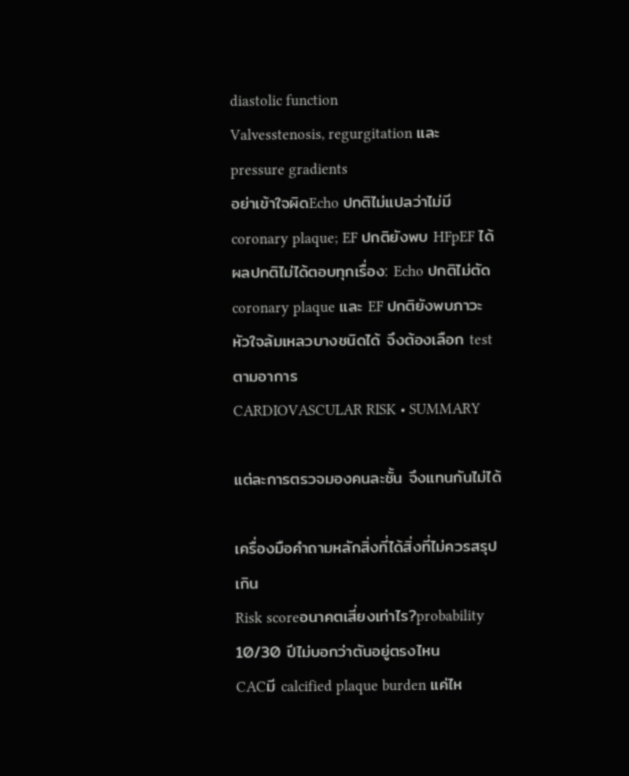diastolic function
Valvesstenosis, regurgitation และ pressure gradients
อย่าเข้าใจผิดEcho ปกติไม่แปลว่าไม่มี coronary plaque; EF ปกติยังพบ HFpEF ได้
ผลปกติไม่ได้ตอบทุกเรื่อง: Echo ปกติไม่ตัด coronary plaque และ EF ปกติยังพบภาวะหัวใจล้มเหลวบางชนิดได้ จึงต้องเลือก test ตามอาการ
CARDIOVASCULAR RISK • SUMMARY

แต่ละการตรวจมองคนละชั้น จึงแทนกันไม่ได้

เครื่องมือคำถามหลักสิ่งที่ได้สิ่งที่ไม่ควรสรุปเกิน
Risk scoreอนาคตเสี่ยงเท่าไร?probability 10/30 ปีไม่บอกว่าตันอยู่ตรงไหน
CACมี calcified plaque burden แค่ไห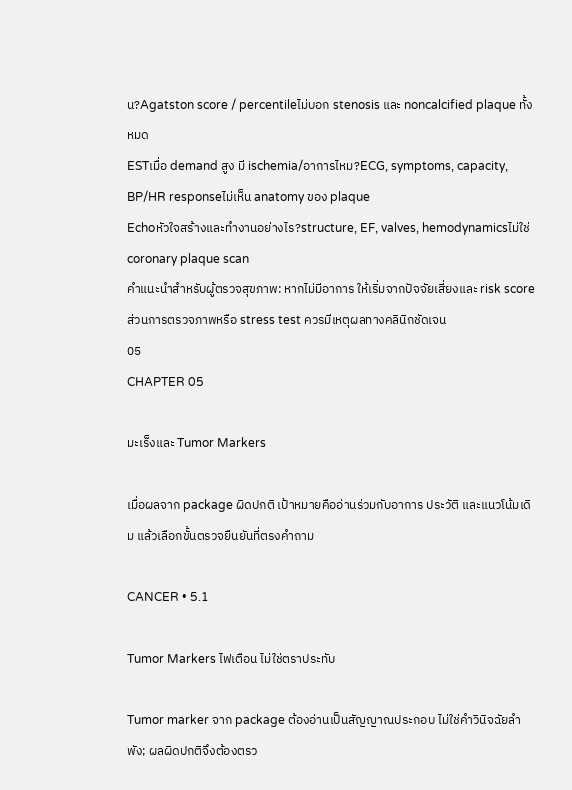น?Agatston score / percentileไม่บอก stenosis และ noncalcified plaque ทั้งหมด
ESTเมื่อ demand สูง มี ischemia/อาการไหม?ECG, symptoms, capacity, BP/HR responseไม่เห็น anatomy ของ plaque
Echoหัวใจสร้างและทำงานอย่างไร?structure, EF, valves, hemodynamicsไม่ใช่ coronary plaque scan
คำแนะนำสำหรับผู้ตรวจสุขภาพ: หากไม่มีอาการ ให้เริ่มจากปัจจัยเสี่ยงและ risk score ส่วนการตรวจภาพหรือ stress test ควรมีเหตุผลทางคลินิกชัดเจน
05
CHAPTER 05

มะเร็งและ Tumor Markers

เมื่อผลจาก package ผิดปกติ เป้าหมายคืออ่านร่วมกับอาการ ประวัติ และแนวโน้มเดิม แล้วเลือกขั้นตรวจยืนยันที่ตรงคำถาม

CANCER • 5.1

Tumor Markers ไฟเตือน ไม่ใช่ตราประทับ

Tumor marker จาก package ต้องอ่านเป็นสัญญาณประกอบ ไม่ใช่คำวินิจฉัยลำพัง; ผลผิดปกติจึงต้องตรว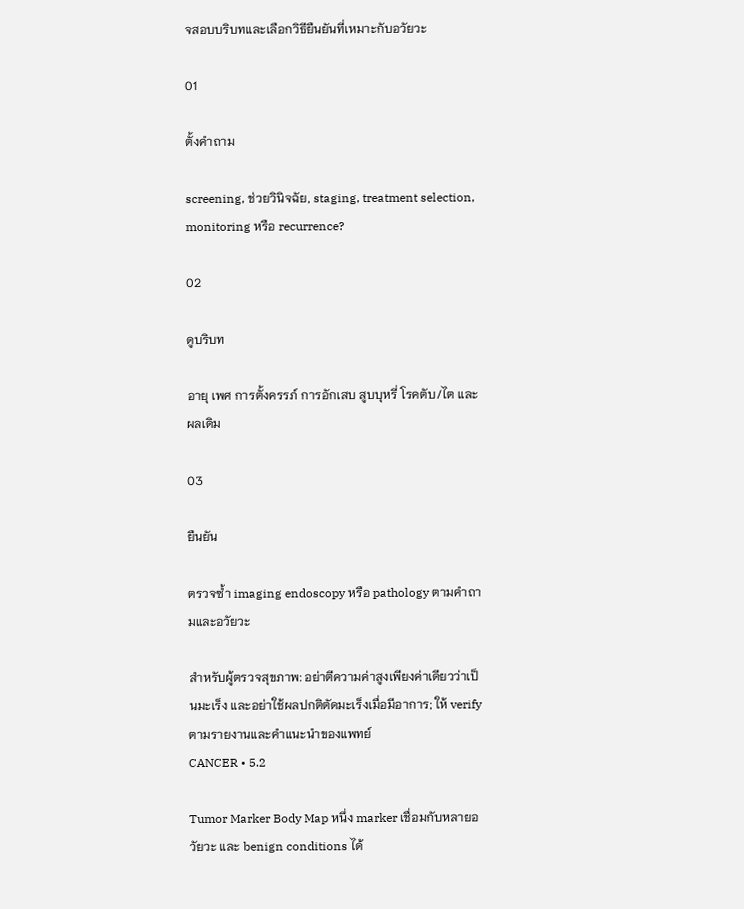จสอบบริบทและเลือกวิธียืนยันที่เหมาะกับอวัยวะ

01

ตั้งคำถาม

screening, ช่วยวินิจฉัย, staging, treatment selection, monitoring หรือ recurrence?

02

ดูบริบท

อายุ เพศ การตั้งครรภ์ การอักเสบ สูบบุหรี่ โรคตับ/ไต และผลเดิม

03

ยืนยัน

ตรวจซ้ำ imaging endoscopy หรือ pathology ตามคำถามและอวัยวะ

สำหรับผู้ตรวจสุขภาพ: อย่าตีความค่าสูงเพียงค่าเดียวว่าเป็นมะเร็ง และอย่าใช้ผลปกติตัดมะเร็งเมื่อมีอาการ; ให้ verify ตามรายงานและคำแนะนำของแพทย์
CANCER • 5.2

Tumor Marker Body Map หนึ่ง marker เชื่อมกับหลายอวัยวะ และ benign conditions ได้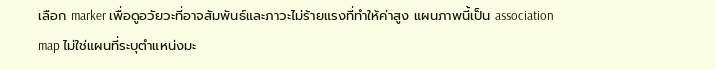เลือก marker เพื่อดูอวัยวะที่อาจสัมพันธ์และภาวะไม่ร้ายแรงที่ทำให้ค่าสูง แผนภาพนี้เป็น association map ไม่ใช่แผนที่ระบุตำแหน่งมะ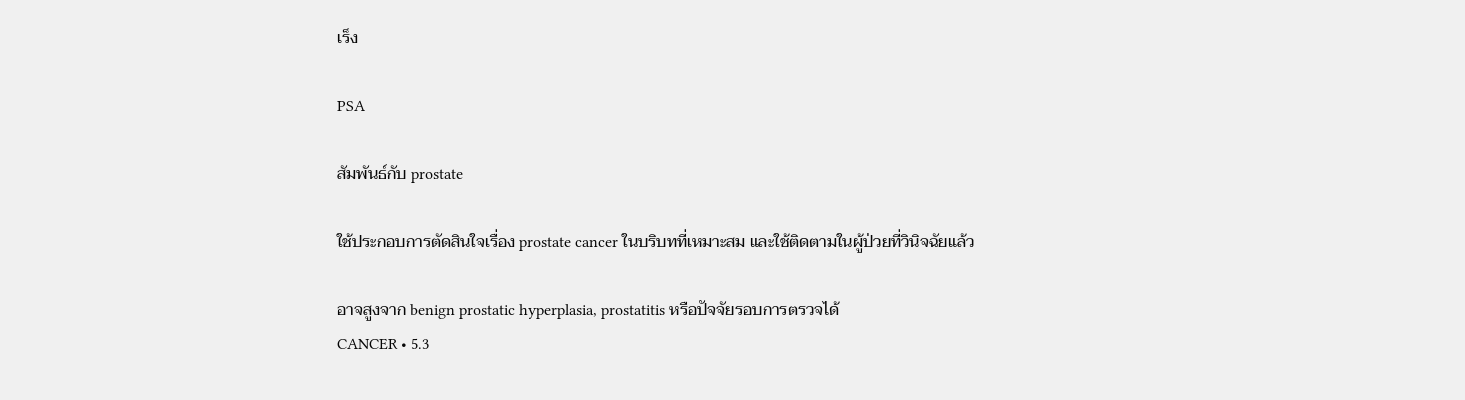เร็ง

PSA

สัมพันธ์กับ prostate

ใช้ประกอบการตัดสินใจเรื่อง prostate cancer ในบริบทที่เหมาะสม และใช้ติดตามในผู้ป่วยที่วินิจฉัยแล้ว

อาจสูงจาก benign prostatic hyperplasia, prostatitis หรือปัจจัยรอบการตรวจได้
CANCER • 5.3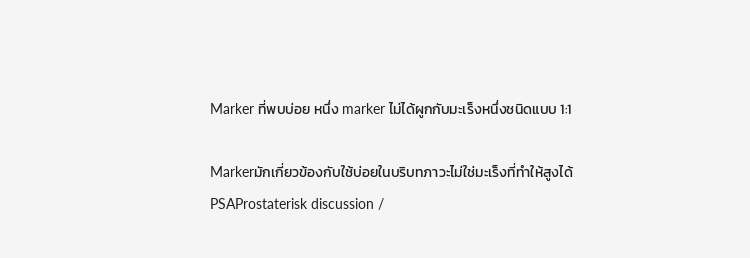Marker ที่พบบ่อย หนึ่ง marker ไม่ได้ผูกกับมะเร็งหนึ่งชนิดแบบ 1:1

Markerมักเกี่ยวข้องกับใช้บ่อยในบริบทภาวะไม่ใช่มะเร็งที่ทำให้สูงได้
PSAProstaterisk discussion /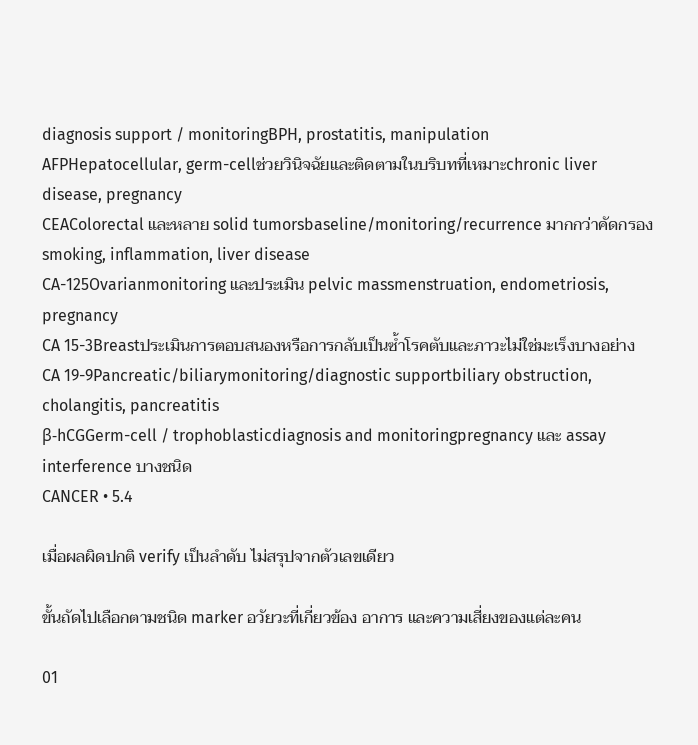diagnosis support / monitoringBPH, prostatitis, manipulation
AFPHepatocellular, germ-cellช่วยวินิจฉัยและติดตามในบริบทที่เหมาะchronic liver disease, pregnancy
CEAColorectal และหลาย solid tumorsbaseline/monitoring/recurrence มากกว่าคัดกรองsmoking, inflammation, liver disease
CA-125Ovarianmonitoring และประเมิน pelvic massmenstruation, endometriosis, pregnancy
CA 15-3Breastประเมินการตอบสนองหรือการกลับเป็นซ้ำโรคตับและภาวะไม่ใช่มะเร็งบางอย่าง
CA 19-9Pancreatic/biliarymonitoring/diagnostic supportbiliary obstruction, cholangitis, pancreatitis
β-hCGGerm-cell / trophoblasticdiagnosis and monitoringpregnancy และ assay interference บางชนิด
CANCER • 5.4

เมื่อผลผิดปกติ verify เป็นลำดับ ไม่สรุปจากตัวเลขเดียว

ขั้นถัดไปเลือกตามชนิด marker อวัยวะที่เกี่ยวข้อง อาการ และความเสี่ยงของแต่ละคน

01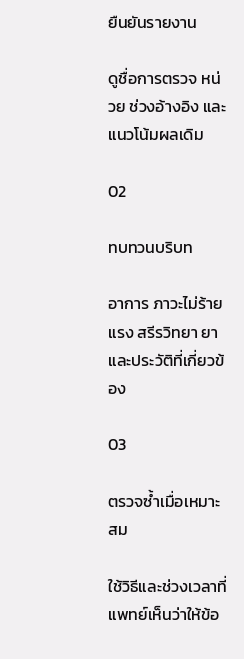ยืนยันรายงาน

ดูชื่อการตรวจ หน่วย ช่วงอ้างอิง และแนวโน้มผลเดิม

02

ทบทวนบริบท

อาการ ภาวะไม่ร้ายแรง สรีรวิทยา ยา และประวัติที่เกี่ยวข้อง

03

ตรวจซ้ำเมื่อเหมาะสม

ใช้วิธีและช่วงเวลาที่แพทย์เห็นว่าให้ข้อ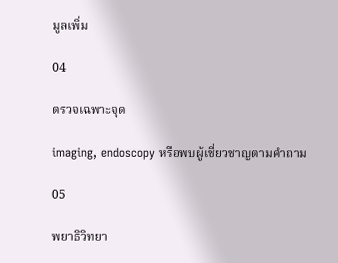มูลเพิ่ม

04

ตรวจเฉพาะจุด

imaging, endoscopy หรือพบผู้เชี่ยวชาญตามคำถาม

05

พยาธิวิทยา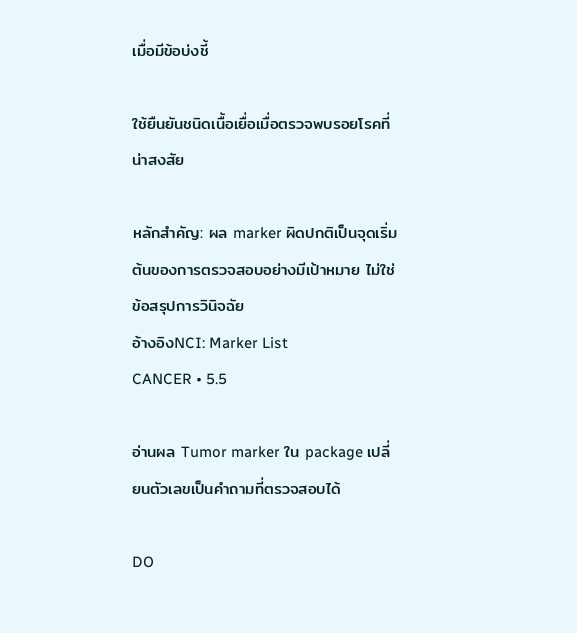เมื่อมีข้อบ่งชี้

ใช้ยืนยันชนิดเนื้อเยื่อเมื่อตรวจพบรอยโรคที่น่าสงสัย

หลักสำคัญ: ผล marker ผิดปกติเป็นจุดเริ่มต้นของการตรวจสอบอย่างมีเป้าหมาย ไม่ใช่ข้อสรุปการวินิจฉัย
อ้างอิงNCI: Marker List
CANCER • 5.5

อ่านผล Tumor marker ใน package เปลี่ยนตัวเลขเป็นคำถามที่ตรวจสอบได้

DO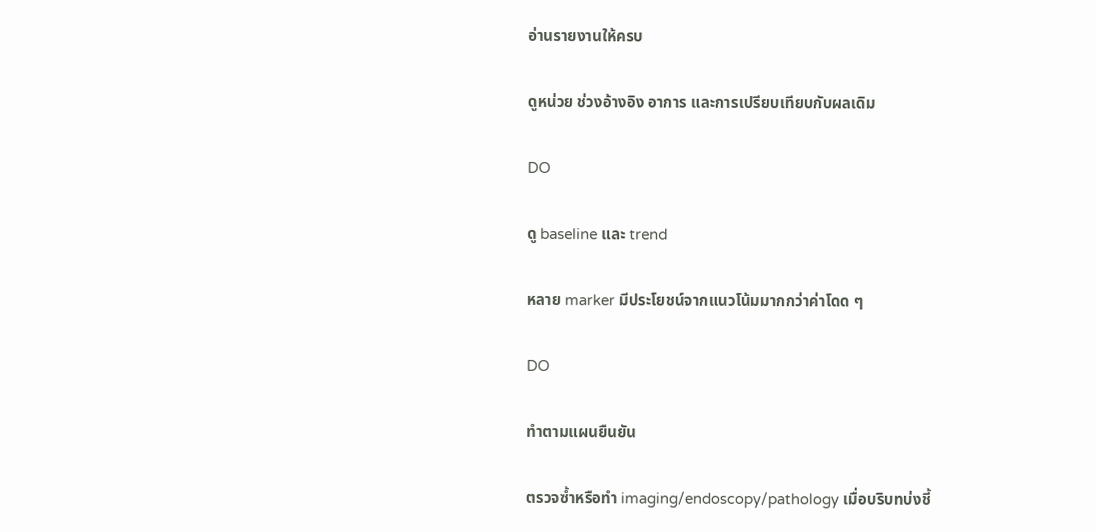อ่านรายงานให้ครบ

ดูหน่วย ช่วงอ้างอิง อาการ และการเปรียบเทียบกับผลเดิม

DO

ดู baseline และ trend

หลาย marker มีประโยชน์จากแนวโน้มมากกว่าค่าโดด ๆ

DO

ทำตามแผนยืนยัน

ตรวจซ้ำหรือทำ imaging/endoscopy/pathology เมื่อบริบทบ่งชี้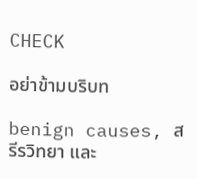CHECK

อย่าข้ามบริบท

benign causes, สรีรวิทยา และ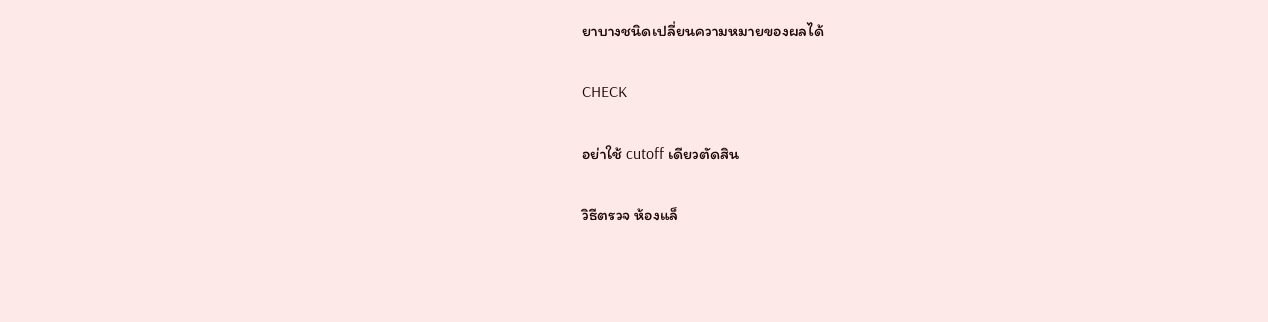ยาบางชนิดเปลี่ยนความหมายของผลได้

CHECK

อย่าใช้ cutoff เดียวตัดสิน

วิธีตรวจ ห้องแล็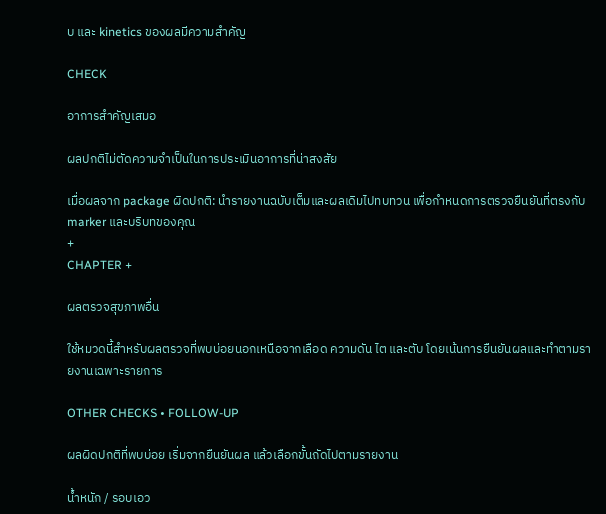บ และ kinetics ของผลมีความสำคัญ

CHECK

อาการสำคัญเสมอ

ผลปกติไม่ตัดความจำเป็นในการประเมินอาการที่น่าสงสัย

เมื่อผลจาก package ผิดปกติ: นำรายงานฉบับเต็มและผลเดิมไปทบทวน เพื่อกำหนดการตรวจยืนยันที่ตรงกับ marker และบริบทของคุณ
+
CHAPTER +

ผลตรวจสุขภาพอื่น

ใช้หมวดนี้สำหรับผลตรวจที่พบบ่อยนอกเหนือจากเลือด ความดัน ไต และตับ โดยเน้นการยืนยันผลและทำตามรายงานเฉพาะรายการ

OTHER CHECKS • FOLLOW-UP

ผลผิดปกติที่พบบ่อย เริ่มจากยืนยันผล แล้วเลือกขั้นถัดไปตามรายงาน

น้ำหนัก / รอบเอว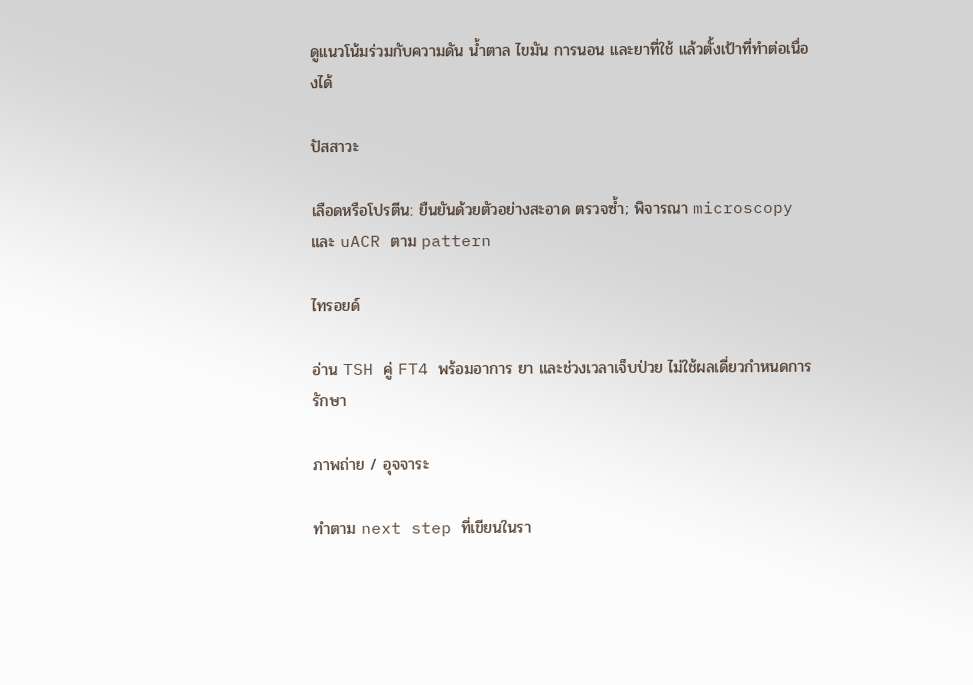ดูแนวโน้มร่วมกับความดัน น้ำตาล ไขมัน การนอน และยาที่ใช้ แล้วตั้งเป้าที่ทำต่อเนื่องได้

ปัสสาวะ

เลือดหรือโปรตีน: ยืนยันด้วยตัวอย่างสะอาด ตรวจซ้ำ; พิจารณา microscopy และ uACR ตาม pattern

ไทรอยด์

อ่าน TSH คู่ FT4 พร้อมอาการ ยา และช่วงเวลาเจ็บป่วย ไม่ใช้ผลเดี่ยวกำหนดการรักษา

ภาพถ่าย / อุจจาระ

ทำตาม next step ที่เขียนในรา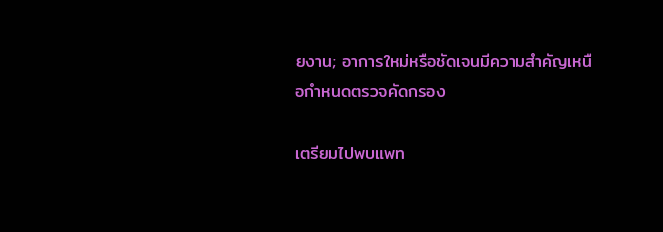ยงาน; อาการใหม่หรือชัดเจนมีความสำคัญเหนือกำหนดตรวจคัดกรอง

เตรียมไปพบแพท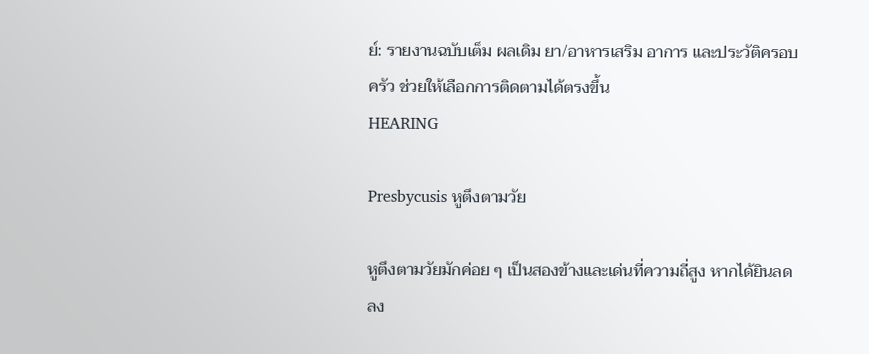ย์: รายงานฉบับเต็ม ผลเดิม ยา/อาหารเสริม อาการ และประวัติครอบครัว ช่วยให้เลือกการติดตามได้ตรงขึ้น
HEARING

Presbycusis หูตึงตามวัย

หูตึงตามวัยมักค่อย ๆ เป็นสองข้างและเด่นที่ความถี่สูง หากได้ยินลดลง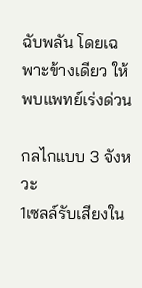ฉับพลัน โดยเฉพาะข้างเดียว ให้พบแพทย์เร่งด่วน

กลไกแบบ 3 จังหวะ
1เซลล์รับเสียงใน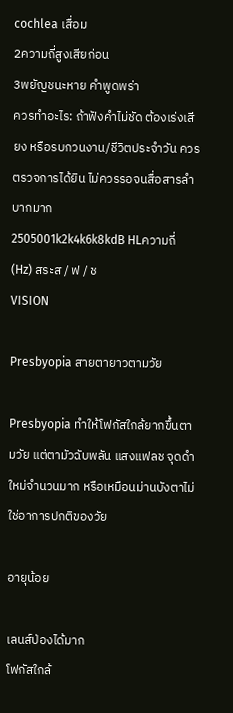cochlea เสื่อม
2ความถี่สูงเสียก่อน
3พยัญชนะหาย คำพูดพร่า
ควรทำอะไร: ถ้าฟังคำไม่ชัด ต้องเร่งเสียง หรือรบกวนงาน/ชีวิตประจำวัน ควรตรวจการได้ยิน ไม่ควรรอจนสื่อสารลำบากมาก
2505001k2k4k6k8kdB HLความถี่ (Hz) สระส / ฟ / ช
VISION

Presbyopia สายตายาวตามวัย

Presbyopia ทำให้โฟกัสใกล้ยากขึ้นตามวัย แต่ตามัวฉับพลัน แสงแฟลช จุดดำใหม่จำนวนมาก หรือเหมือนม่านบังตาไม่ใช่อาการปกติของวัย

อายุน้อย

เลนส์ป่องได้มาก
โฟกัสใกล้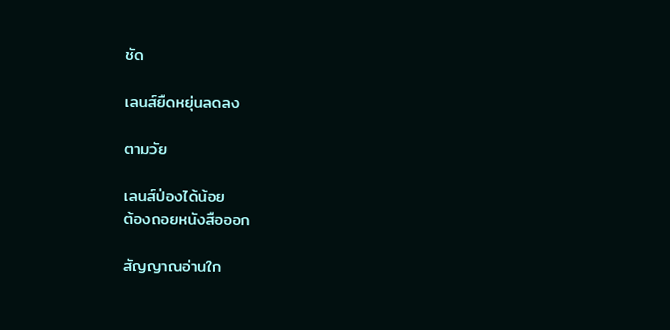ชัด

เลนส์ยืดหยุ่นลดลง

ตามวัย

เลนส์ป่องได้น้อย
ต้องถอยหนังสือออก

สัญญาณอ่านใก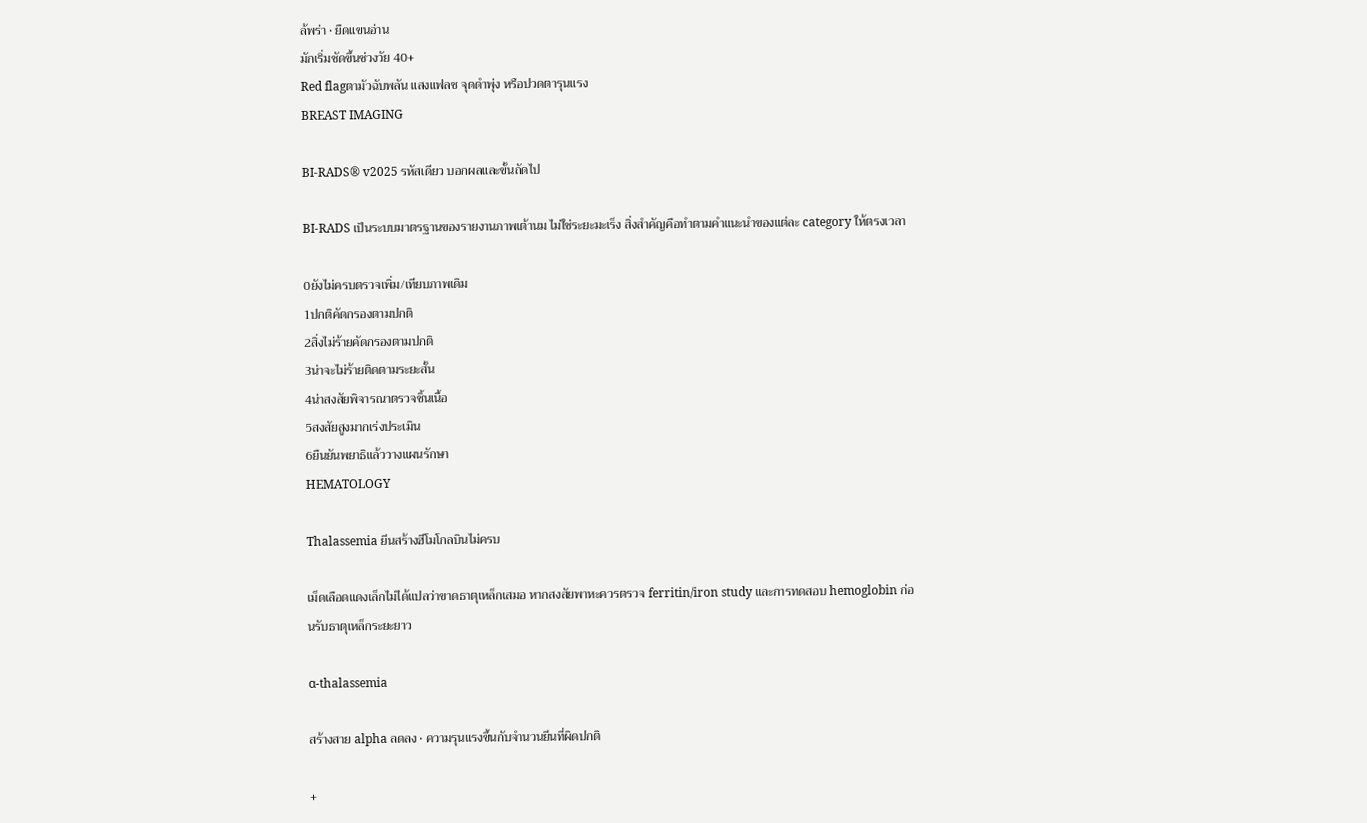ล้พร่า • ยืดแขนอ่าน
มักเริ่มชัดขึ้นช่วงวัย 40+
Red flagตามัวฉับพลัน แสงแฟลช จุดดำพุ่ง หรือปวดตารุนแรง
BREAST IMAGING

BI-RADS® v2025 รหัสเดียว บอกผลและขั้นถัดไป

BI-RADS เป็นระบบมาตรฐานของรายงานภาพเต้านม ไม่ใช่ระยะมะเร็ง สิ่งสำคัญคือทำตามคำแนะนำของแต่ละ category ให้ตรงเวลา

0ยังไม่ครบตรวจเพิ่ม/เทียบภาพเดิม
1ปกติคัดกรองตามปกติ
2สิ่งไม่ร้ายคัดกรองตามปกติ
3น่าจะไม่ร้ายติดตามระยะสั้น
4น่าสงสัยพิจารณาตรวจชิ้นเนื้อ
5สงสัยสูงมากเร่งประเมิน
6ยืนยันพยาธิแล้ววางแผนรักษา
HEMATOLOGY

Thalassemia ยีนสร้างฮีโมโกลบินไม่ครบ

เม็ดเลือดแดงเล็กไม่ได้แปลว่าขาดธาตุเหล็กเสมอ หากสงสัยพาหะควรตรวจ ferritin/iron study และการทดสอบ hemoglobin ก่อนรับธาตุเหล็กระยะยาว

α-thalassemia

สร้างสาย alpha ลดลง • ความรุนแรงขึ้นกับจำนวนยีนที่ผิดปกติ

+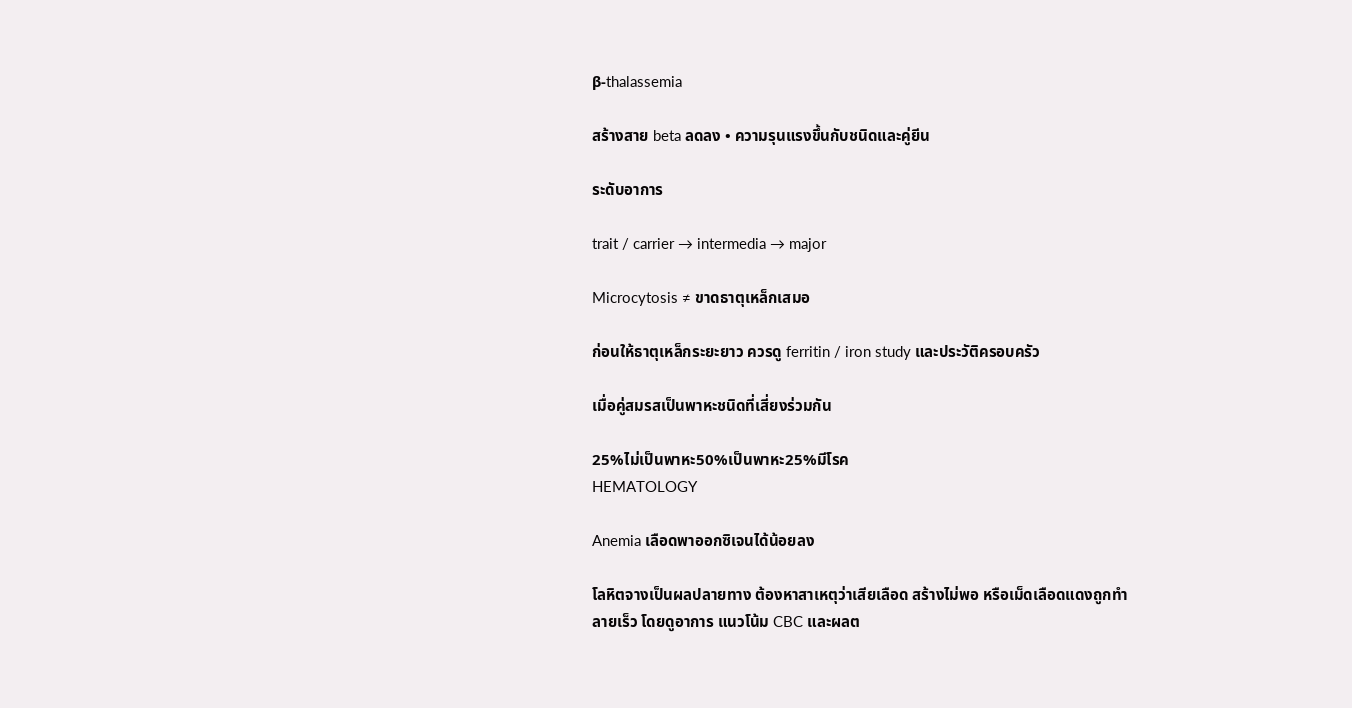β-thalassemia

สร้างสาย beta ลดลง • ความรุนแรงขึ้นกับชนิดและคู่ยีน

ระดับอาการ

trait / carrier → intermedia → major

Microcytosis ≠ ขาดธาตุเหล็กเสมอ

ก่อนให้ธาตุเหล็กระยะยาว ควรดู ferritin / iron study และประวัติครอบครัว

เมื่อคู่สมรสเป็นพาหะชนิดที่เสี่ยงร่วมกัน

25%ไม่เป็นพาหะ50%เป็นพาหะ25%มีโรค
HEMATOLOGY

Anemia เลือดพาออกซิเจนได้น้อยลง

โลหิตจางเป็นผลปลายทาง ต้องหาสาเหตุว่าเสียเลือด สร้างไม่พอ หรือเม็ดเลือดแดงถูกทำลายเร็ว โดยดูอาการ แนวโน้ม CBC และผลต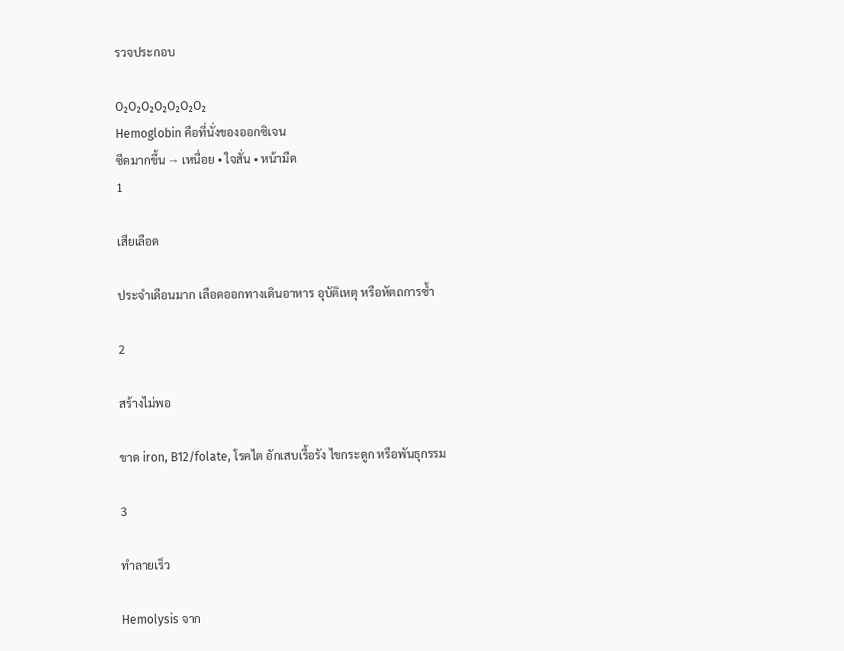รวจประกอบ

O₂O₂O₂O₂O₂O₂O₂
Hemoglobin คือที่นั่งของออกซิเจน
ซีดมากขึ้น → เหนื่อย • ใจสั่น • หน้ามืด
1

เสียเลือด

ประจำเดือนมาก เลือดออกทางเดินอาหาร อุบัติเหตุ หรือหัตถการซ้ำ

2

สร้างไม่พอ

ขาด iron, B12/folate, โรคไต อักเสบเรื้อรัง ไขกระดูก หรือพันธุกรรม

3

ทำลายเร็ว

Hemolysis จาก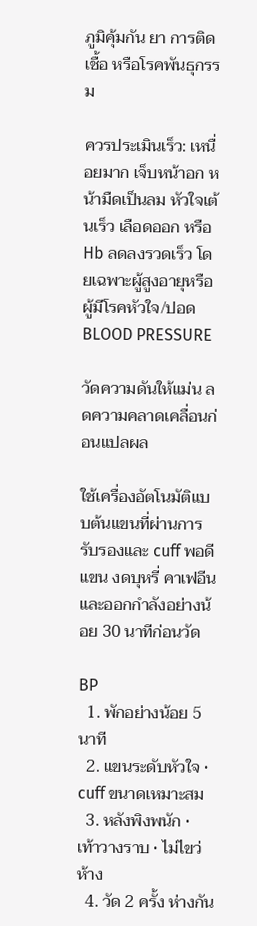ภูมิคุ้มกัน ยา การติดเชื้อ หรือโรคพันธุกรรม

ควรประเมินเร็ว: เหนื่อยมาก เจ็บหน้าอก หน้ามืดเป็นลม หัวใจเต้นเร็ว เลือดออก หรือ Hb ลดลงรวดเร็ว โดยเฉพาะผู้สูงอายุหรือผู้มีโรคหัวใจ/ปอด
BLOOD PRESSURE

วัดความดันให้แม่น ลดความคลาดเคลื่อนก่อนแปลผล

ใช้เครื่องอัตโนมัติแบบต้นแขนที่ผ่านการรับรองและ cuff พอดีแขน งดบุหรี่ คาเฟอีน และออกกำลังอย่างน้อย 30 นาทีก่อนวัด

BP
  1. พักอย่างน้อย 5 นาที
  2. แขนระดับหัวใจ • cuff ขนาดเหมาะสม
  3. หลังพิงพนัก • เท้าวางราบ • ไม่ไขว่ห้าง
  4. วัด 2 ครั้ง ห่างกัน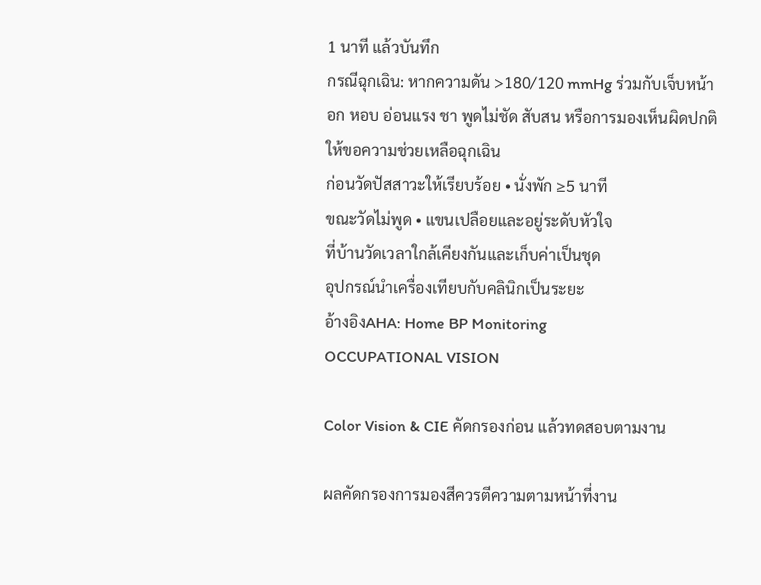1 นาที แล้วบันทึก
กรณีฉุกเฉิน: หากความดัน >180/120 mmHg ร่วมกับเจ็บหน้าอก หอบ อ่อนแรง ชา พูดไม่ชัด สับสน หรือการมองเห็นผิดปกติ ให้ขอความช่วยเหลือฉุกเฉิน
ก่อนวัดปัสสาวะให้เรียบร้อย • นั่งพัก ≥5 นาที
ขณะวัดไม่พูด • แขนเปลือยและอยู่ระดับหัวใจ
ที่บ้านวัดเวลาใกล้เคียงกันและเก็บค่าเป็นชุด
อุปกรณ์นำเครื่องเทียบกับคลินิกเป็นระยะ
อ้างอิงAHA: Home BP Monitoring
OCCUPATIONAL VISION

Color Vision & CIE คัดกรองก่อน แล้วทดสอบตามงาน

ผลคัดกรองการมองสีควรตีความตามหน้าที่งาน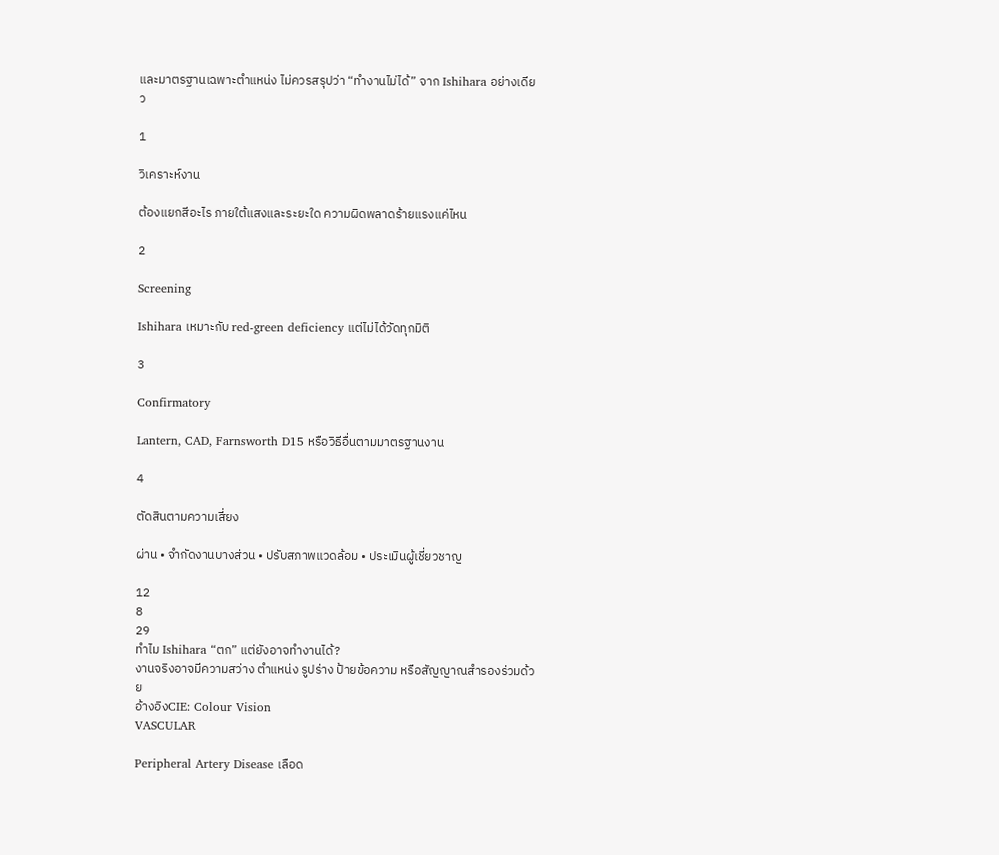และมาตรฐานเฉพาะตำแหน่ง ไม่ควรสรุปว่า “ทำงานไม่ได้” จาก Ishihara อย่างเดียว

1

วิเคราะห์งาน

ต้องแยกสีอะไร ภายใต้แสงและระยะใด ความผิดพลาดร้ายแรงแค่ไหน

2

Screening

Ishihara เหมาะกับ red-green deficiency แต่ไม่ได้วัดทุกมิติ

3

Confirmatory

Lantern, CAD, Farnsworth D15 หรือวิธีอื่นตามมาตรฐานงาน

4

ตัดสินตามความเสี่ยง

ผ่าน • จำกัดงานบางส่วน • ปรับสภาพแวดล้อม • ประเมินผู้เชี่ยวชาญ

12
8
29
ทำไม Ishihara “ตก” แต่ยังอาจทำงานได้?
งานจริงอาจมีความสว่าง ตำแหน่ง รูปร่าง ป้ายข้อความ หรือสัญญาณสำรองร่วมด้วย
อ้างอิงCIE: Colour Vision
VASCULAR

Peripheral Artery Disease เลือด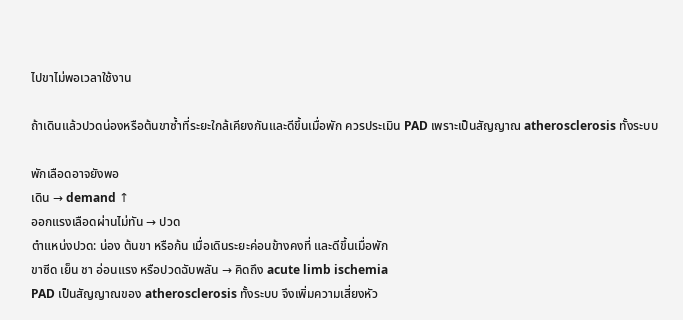ไปขาไม่พอเวลาใช้งาน

ถ้าเดินแล้วปวดน่องหรือต้นขาซ้ำที่ระยะใกล้เคียงกันและดีขึ้นเมื่อพัก ควรประเมิน PAD เพราะเป็นสัญญาณ atherosclerosis ทั้งระบบ

พักเลือดอาจยังพอ
เดิน → demand ↑
ออกแรงเลือดผ่านไม่ทัน → ปวด
ตำแหน่งปวด: น่อง ต้นขา หรือก้น เมื่อเดินระยะค่อนข้างคงที่ และดีขึ้นเมื่อพัก
ขาซีด เย็น ชา อ่อนแรง หรือปวดฉับพลัน → คิดถึง acute limb ischemia
PAD เป็นสัญญาณของ atherosclerosis ทั้งระบบ จึงเพิ่มความเสี่ยงหัว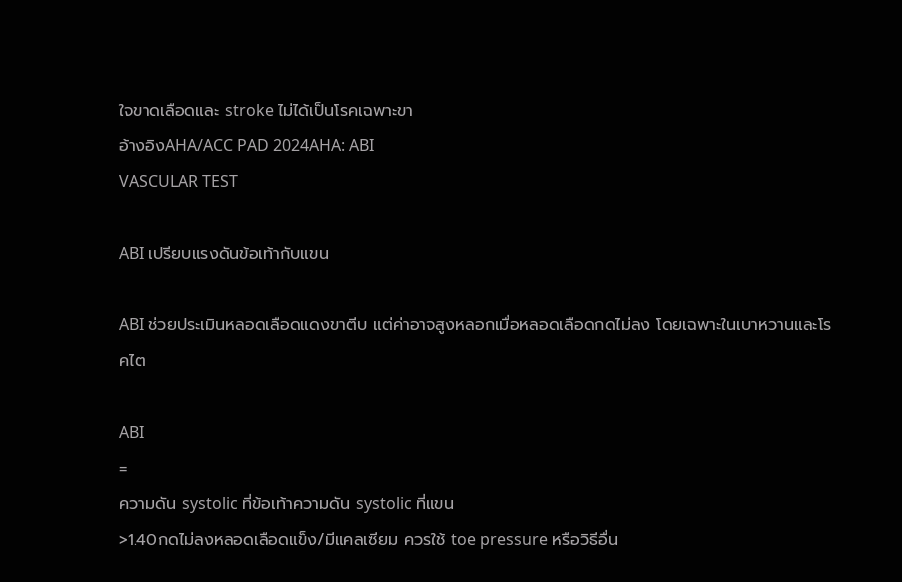ใจขาดเลือดและ stroke ไม่ได้เป็นโรคเฉพาะขา
อ้างอิงAHA/ACC PAD 2024AHA: ABI
VASCULAR TEST

ABI เปรียบแรงดันข้อเท้ากับแขน

ABI ช่วยประเมินหลอดเลือดแดงขาตีบ แต่ค่าอาจสูงหลอกเมื่อหลอดเลือดกดไม่ลง โดยเฉพาะในเบาหวานและโรคไต

ABI
=
ความดัน systolic ที่ข้อเท้าความดัน systolic ที่แขน
>1.40กดไม่ลงหลอดเลือดแข็ง/มีแคลเซียม ควรใช้ toe pressure หรือวิธีอื่น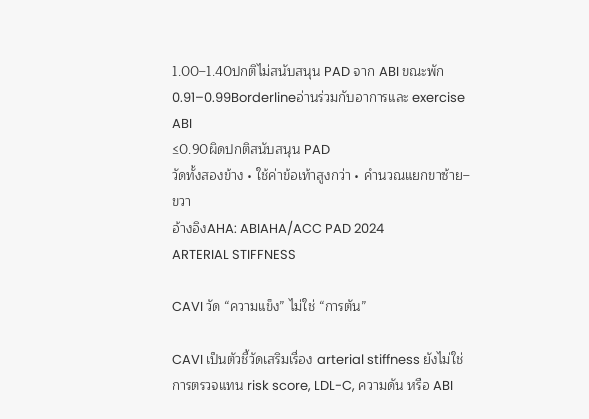1.00–1.40ปกติไม่สนับสนุน PAD จาก ABI ขณะพัก
0.91–0.99Borderlineอ่านร่วมกับอาการและ exercise ABI
≤0.90ผิดปกติสนับสนุน PAD
วัดทั้งสองข้าง • ใช้ค่าข้อเท้าสูงกว่า • คำนวณแยกขาซ้าย–ขวา
อ้างอิงAHA: ABIAHA/ACC PAD 2024
ARTERIAL STIFFNESS

CAVI วัด “ความแข็ง” ไม่ใช่ “การตัน”

CAVI เป็นตัวชี้วัดเสริมเรื่อง arterial stiffness ยังไม่ใช่การตรวจแทน risk score, LDL-C, ความดัน หรือ ABI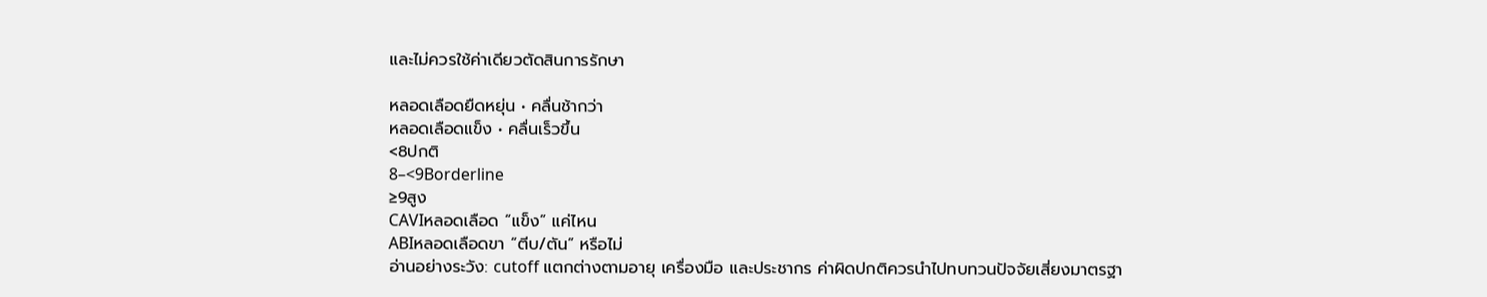และไม่ควรใช้ค่าเดียวตัดสินการรักษา

หลอดเลือดยืดหยุ่น • คลื่นช้ากว่า
หลอดเลือดแข็ง • คลื่นเร็วขึ้น
<8ปกติ
8–<9Borderline
≥9สูง
CAVIหลอดเลือด “แข็ง” แค่ไหน
ABIหลอดเลือดขา “ตีบ/ตัน” หรือไม่
อ่านอย่างระวัง: cutoff แตกต่างตามอายุ เครื่องมือ และประชากร ค่าผิดปกติควรนำไปทบทวนปัจจัยเสี่ยงมาตรฐา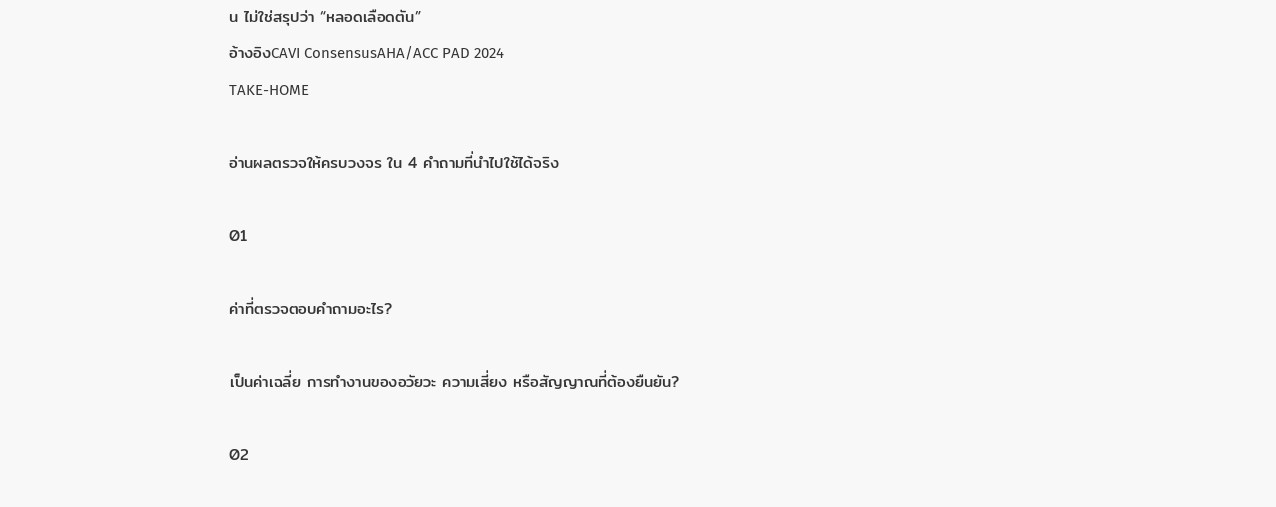น ไม่ใช่สรุปว่า “หลอดเลือดตัน”
อ้างอิงCAVI ConsensusAHA/ACC PAD 2024
TAKE-HOME

อ่านผลตรวจให้ครบวงจร ใน 4 คำถามที่นำไปใช้ได้จริง

01

ค่าที่ตรวจตอบคำถามอะไร?

เป็นค่าเฉลี่ย การทำงานของอวัยวะ ความเสี่ยง หรือสัญญาณที่ต้องยืนยัน?

02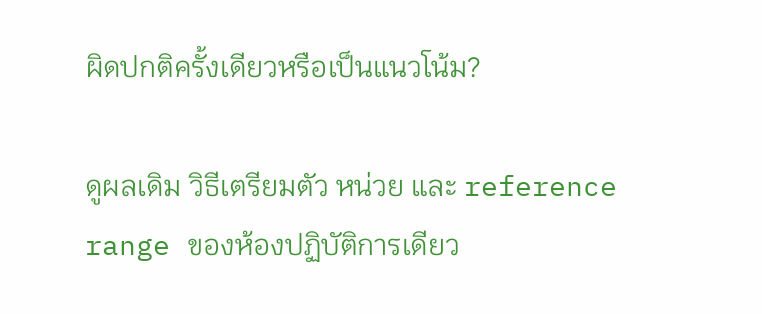ผิดปกติครั้งเดียวหรือเป็นแนวโน้ม?

ดูผลเดิม วิธีเตรียมตัว หน่วย และ reference range ของห้องปฏิบัติการเดียว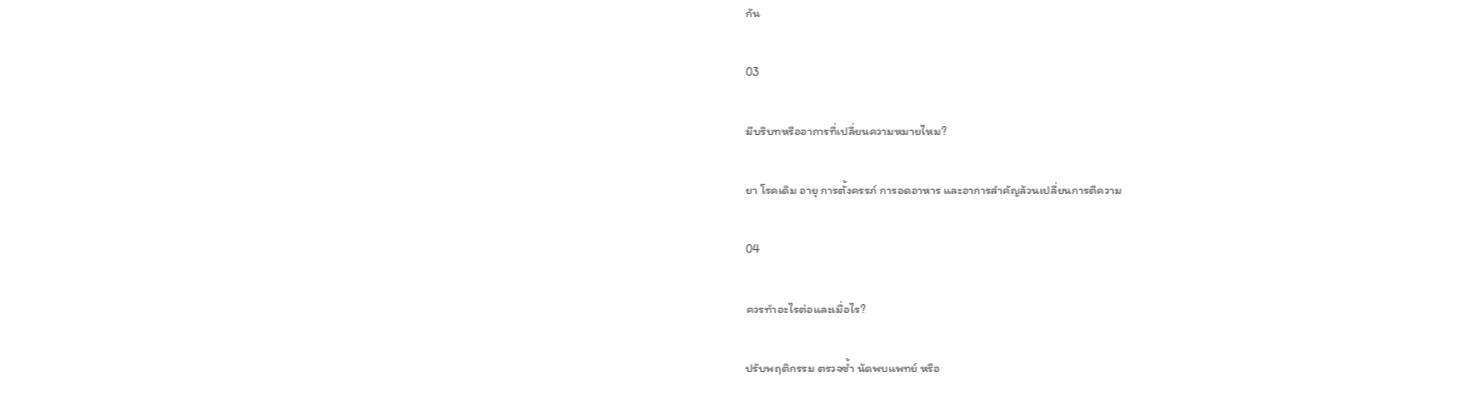กัน

03

มีบริบทหรืออาการที่เปลี่ยนความหมายไหม?

ยา โรคเดิม อายุ การตั้งครรภ์ การอดอาหาร และอาการสำคัญล้วนเปลี่ยนการตีความ

04

ควรทำอะไรต่อและเมื่อไร?

ปรับพฤติกรรม ตรวจซ้ำ นัดพบแพทย์ หรือ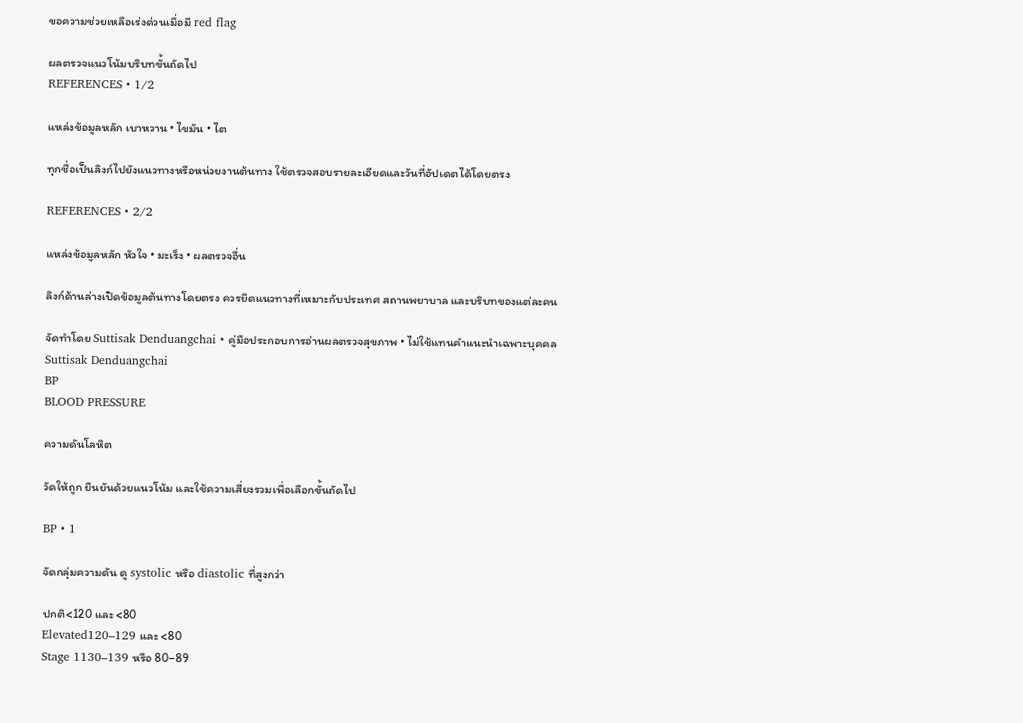ขอความช่วยเหลือเร่งด่วนเมื่อมี red flag

ผลตรวจแนวโน้มบริบทขั้นถัดไป
REFERENCES • 1/2

แหล่งข้อมูลหลัก เบาหวาน • ไขมัน • ไต

ทุกชื่อเป็นลิงก์ไปยังแนวทางหรือหน่วยงานต้นทาง ใช้ตรวจสอบรายละเอียดและวันที่อัปเดตได้โดยตรง

REFERENCES • 2/2

แหล่งข้อมูลหลัก หัวใจ • มะเร็ง • ผลตรวจอื่น

ลิงก์ด้านล่างเปิดข้อมูลต้นทางโดยตรง ควรยึดแนวทางที่เหมาะกับประเทศ สถานพยาบาล และบริบทของแต่ละคน

จัดทำโดย Suttisak Denduangchai • คู่มือประกอบการอ่านผลตรวจสุขภาพ • ไม่ใช้แทนคำแนะนำเฉพาะบุคคล
Suttisak Denduangchai
BP
BLOOD PRESSURE

ความดันโลหิต

วัดให้ถูก ยืนยันด้วยแนวโน้ม และใช้ความเสี่ยงรวมเพื่อเลือกขั้นถัดไป

BP • 1

จัดกลุ่มความดัน ดู systolic หรือ diastolic ที่สูงกว่า

ปกติ<120 และ <80
Elevated120–129 และ <80
Stage 1130–139 หรือ 80–89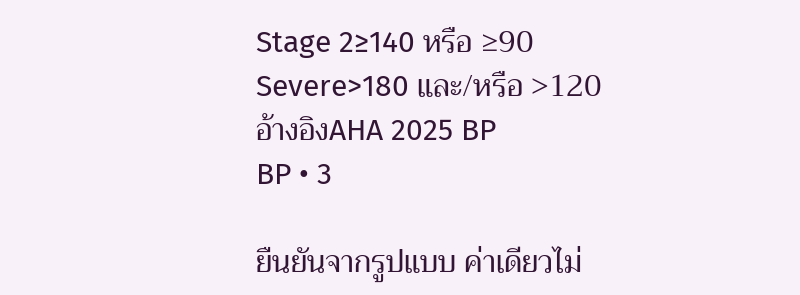Stage 2≥140 หรือ ≥90
Severe>180 และ/หรือ >120
อ้างอิงAHA 2025 BP
BP • 3

ยืนยันจากรูปแบบ ค่าเดียวไม่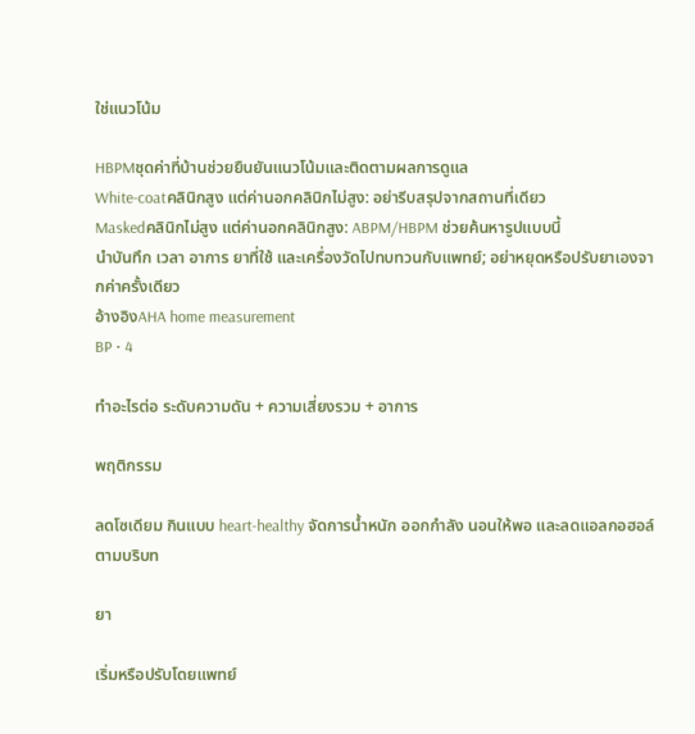ใช่แนวโน้ม

HBPMชุดค่าที่บ้านช่วยยืนยันแนวโน้มและติดตามผลการดูแล
White-coatคลินิกสูง แต่ค่านอกคลินิกไม่สูง: อย่ารีบสรุปจากสถานที่เดียว
Maskedคลินิกไม่สูง แต่ค่านอกคลินิกสูง: ABPM/HBPM ช่วยค้นหารูปแบบนี้
นำบันทึก เวลา อาการ ยาที่ใช้ และเครื่องวัดไปทบทวนกับแพทย์; อย่าหยุดหรือปรับยาเองจากค่าครั้งเดียว
อ้างอิงAHA home measurement
BP • 4

ทำอะไรต่อ ระดับความดัน + ความเสี่ยงรวม + อาการ

พฤติกรรม

ลดโซเดียม กินแบบ heart-healthy จัดการน้ำหนัก ออกกำลัง นอนให้พอ และลดแอลกอฮอล์ตามบริบท

ยา

เริ่มหรือปรับโดยแพทย์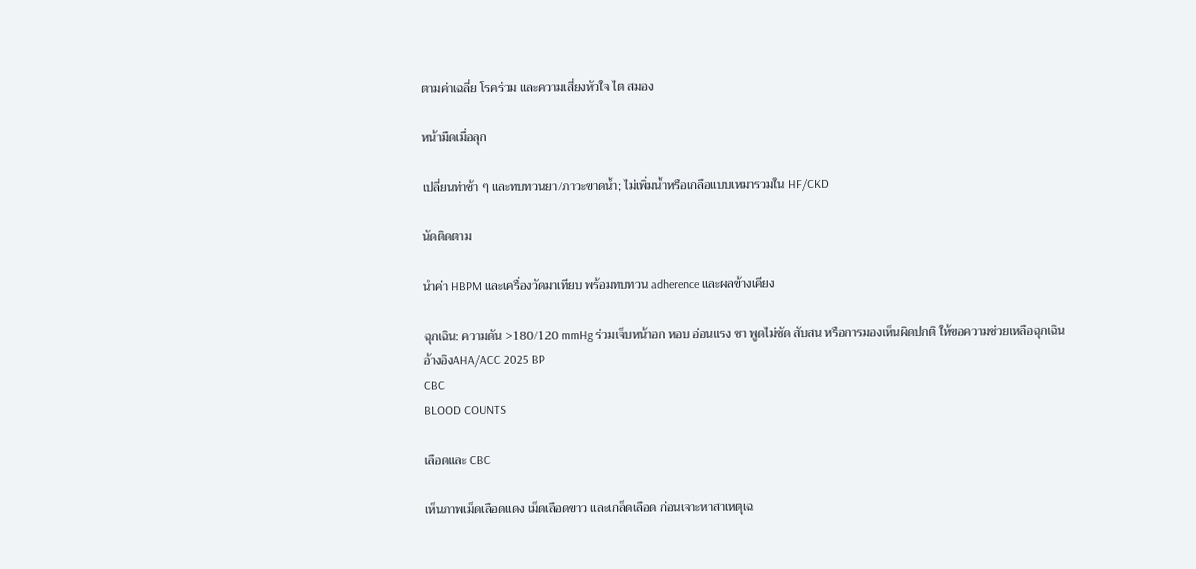ตามค่าเฉลี่ย โรคร่วม และความเสี่ยงหัวใจ ไต สมอง

หน้ามืดเมื่อลุก

เปลี่ยนท่าช้า ๆ และทบทวนยา/ภาวะขาดน้ำ; ไม่เพิ่มน้ำหรือเกลือแบบเหมารวมใน HF/CKD

นัดติดตาม

นำค่า HBPM และเครื่องวัดมาเทียบ พร้อมทบทวน adherence และผลข้างเคียง

ฉุกเฉิน: ความดัน >180/120 mmHg ร่วมเจ็บหน้าอก หอบ อ่อนแรง ชา พูดไม่ชัด สับสน หรือการมองเห็นผิดปกติ ให้ขอความช่วยเหลือฉุกเฉิน
อ้างอิงAHA/ACC 2025 BP
CBC
BLOOD COUNTS

เลือดและ CBC

เห็นภาพเม็ดเลือดแดง เม็ดเลือดขาว และเกล็ดเลือด ก่อนเจาะหาสาเหตุเฉ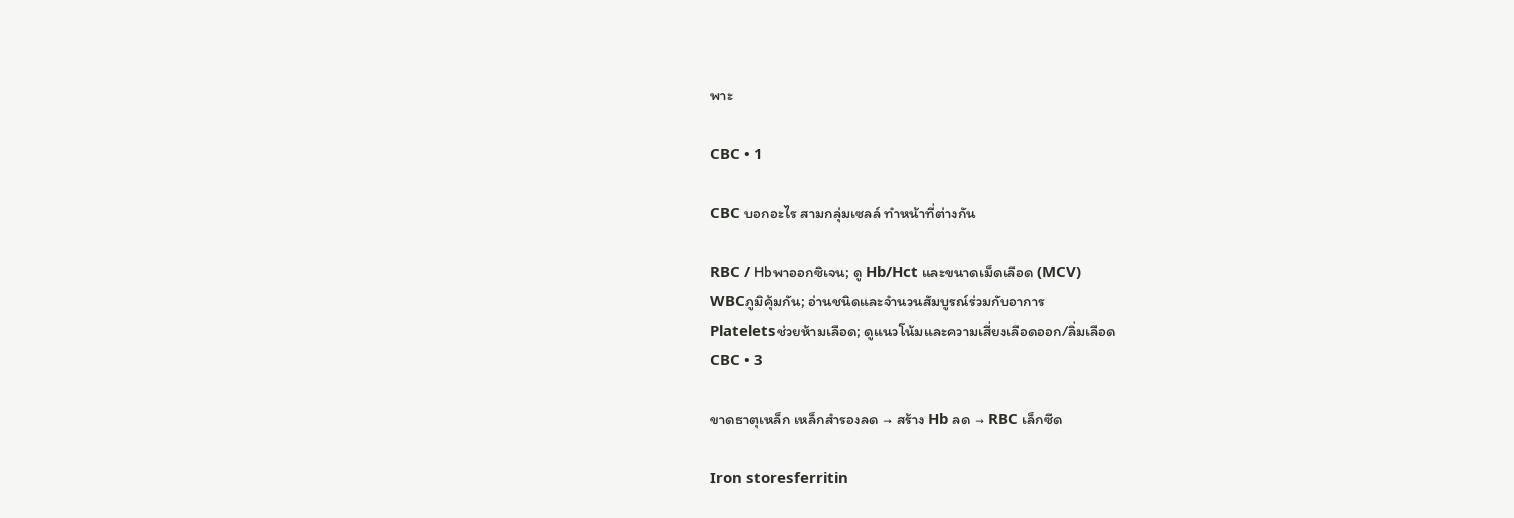พาะ

CBC • 1

CBC บอกอะไร สามกลุ่มเซลล์ ทำหน้าที่ต่างกัน

RBC / Hbพาออกซิเจน; ดู Hb/Hct และขนาดเม็ดเลือด (MCV)
WBCภูมิคุ้มกัน; อ่านชนิดและจำนวนสัมบูรณ์ร่วมกับอาการ
Plateletsช่วยห้ามเลือด; ดูแนวโน้มและความเสี่ยงเลือดออก/ลิ่มเลือด
CBC • 3

ขาดธาตุเหล็ก เหล็กสำรองลด → สร้าง Hb ลด → RBC เล็กซีด

Iron storesferritin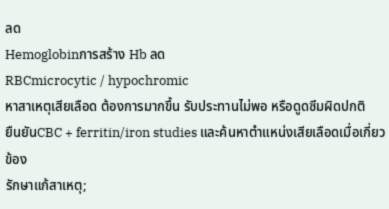ลด
Hemoglobinการสร้าง Hb ลด
RBCmicrocytic / hypochromic
หาสาเหตุเสียเลือด ต้องการมากขึ้น รับประทานไม่พอ หรือดูดซึมผิดปกติ
ยืนยันCBC + ferritin/iron studies และค้นหาตำแหน่งเสียเลือดเมื่อเกี่ยวข้อง
รักษาแก้สาเหตุ;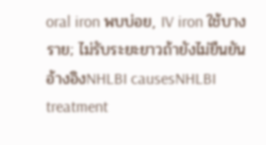oral iron พบบ่อย, IV iron ใช้บางราย; ไม่รับระยะยาวถ้ายังไม่ยืนยัน
อ้างอิงNHLBI causesNHLBI treatment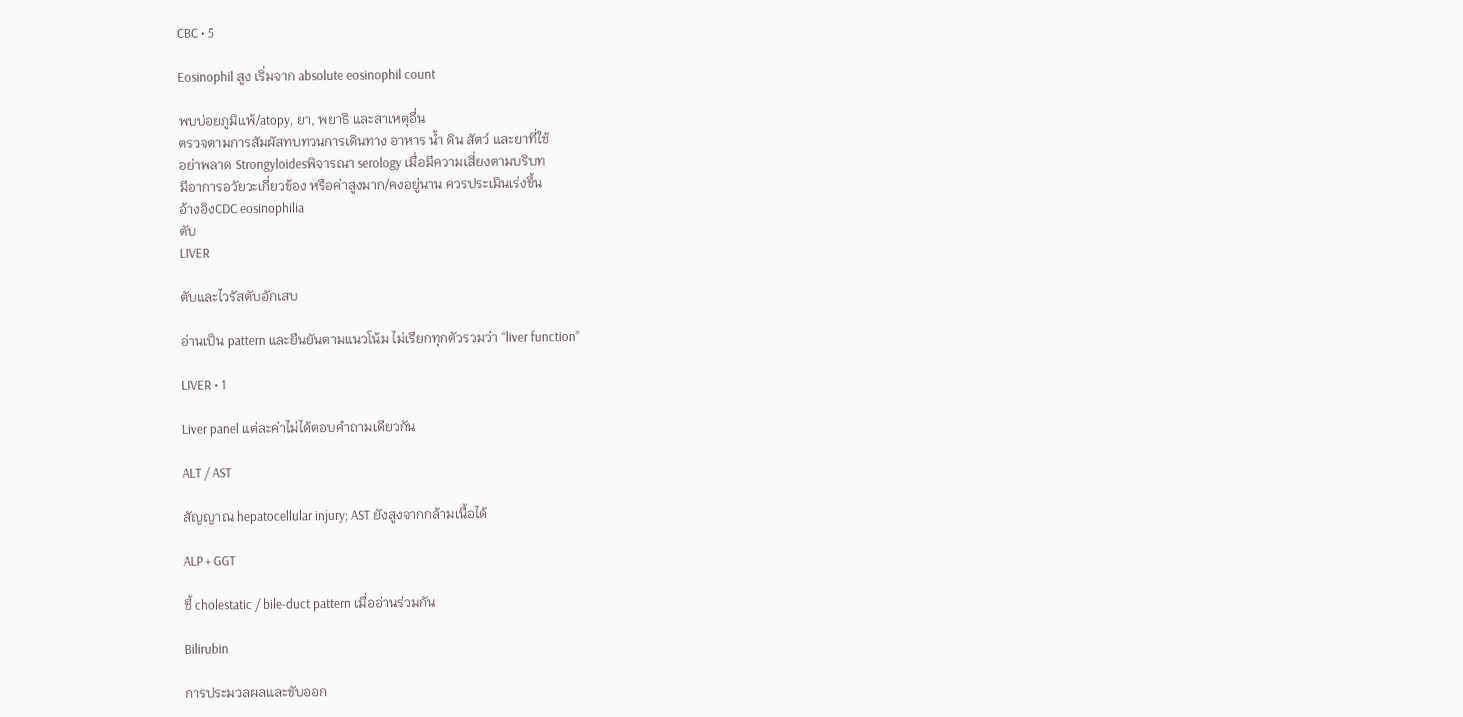CBC • 5

Eosinophil สูง เริ่มจาก absolute eosinophil count

พบบ่อยภูมิแพ้/atopy, ยา, พยาธิ และสาเหตุอื่น
ตรวจตามการสัมผัสทบทวนการเดินทาง อาหาร น้ำ ดิน สัตว์ และยาที่ใช้
อย่าพลาด Strongyloidesพิจารณา serology เมื่อมีความเสี่ยงตามบริบท
มีอาการอวัยวะเกี่ยวข้อง หรือค่าสูงมาก/คงอยู่นาน ควรประเมินเร่งขึ้น
อ้างอิงCDC eosinophilia
ตับ
LIVER

ตับและไวรัสตับอักเสบ

อ่านเป็น pattern และยืนยันตามแนวโน้ม ไม่เรียกทุกตัวรวมว่า “liver function”

LIVER • 1

Liver panel แต่ละค่าไม่ได้ตอบคำถามเดียวกัน

ALT / AST

สัญญาณ hepatocellular injury; AST ยังสูงจากกล้ามเนื้อได้

ALP + GGT

ชี้ cholestatic / bile-duct pattern เมื่ออ่านร่วมกัน

Bilirubin

การประมวลผลและขับออก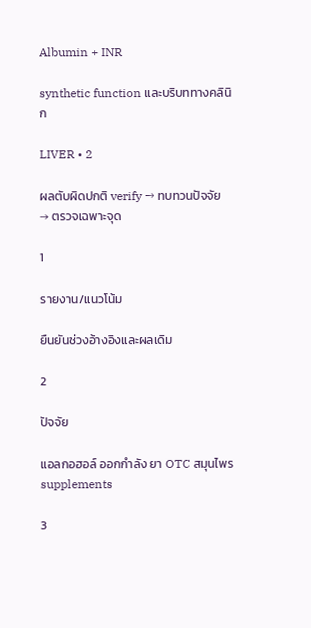Albumin + INR

synthetic function และบริบททางคลินิก

LIVER • 2

ผลตับผิดปกติ verify → ทบทวนปัจจัย → ตรวจเฉพาะจุด

1

รายงาน/แนวโน้ม

ยืนยันช่วงอ้างอิงและผลเดิม

2

ปัจจัย

แอลกอฮอล์ ออกกำลัง ยา OTC สมุนไพร supplements

3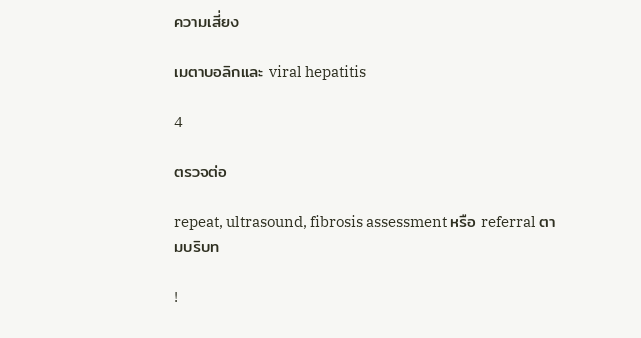ความเสี่ยง

เมตาบอลิกและ viral hepatitis

4

ตรวจต่อ

repeat, ultrasound, fibrosis assessment หรือ referral ตามบริบท

!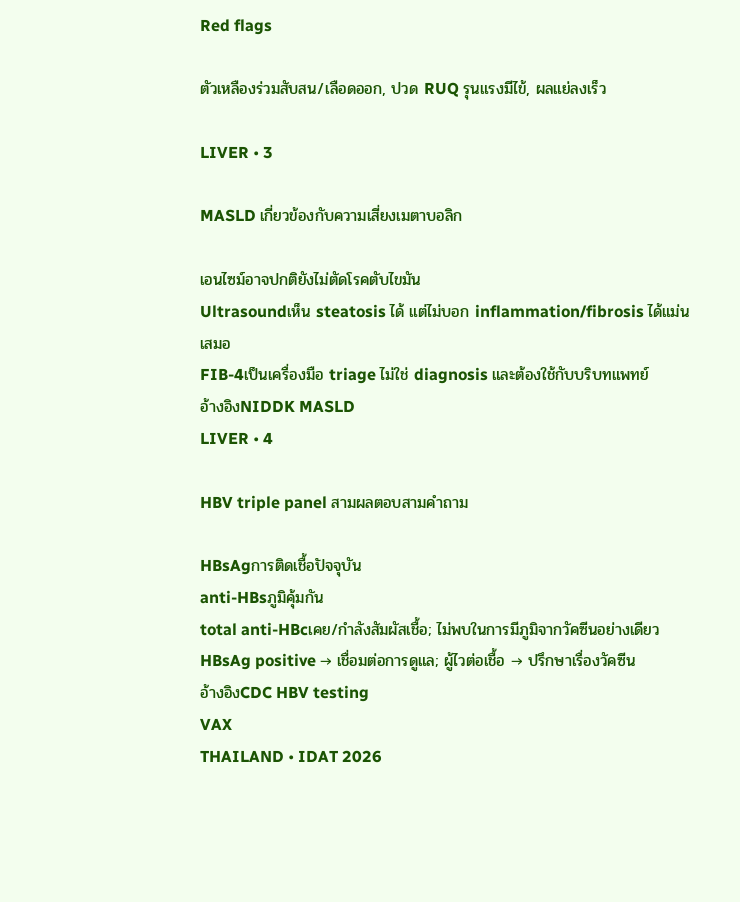Red flags

ตัวเหลืองร่วมสับสน/เลือดออก, ปวด RUQ รุนแรงมีไข้, ผลแย่ลงเร็ว

LIVER • 3

MASLD เกี่ยวข้องกับความเสี่ยงเมตาบอลิก

เอนไซม์อาจปกติยังไม่ตัดโรคตับไขมัน
Ultrasoundเห็น steatosis ได้ แต่ไม่บอก inflammation/fibrosis ได้แม่นเสมอ
FIB-4เป็นเครื่องมือ triage ไม่ใช่ diagnosis และต้องใช้กับบริบทแพทย์
อ้างอิงNIDDK MASLD
LIVER • 4

HBV triple panel สามผลตอบสามคำถาม

HBsAgการติดเชื้อปัจจุบัน
anti-HBsภูมิคุ้มกัน
total anti-HBcเคย/กำลังสัมผัสเชื้อ; ไม่พบในการมีภูมิจากวัคซีนอย่างเดียว
HBsAg positive → เชื่อมต่อการดูแล; ผู้ไวต่อเชื้อ → ปรึกษาเรื่องวัคซีน
อ้างอิงCDC HBV testing
VAX
THAILAND • IDAT 2026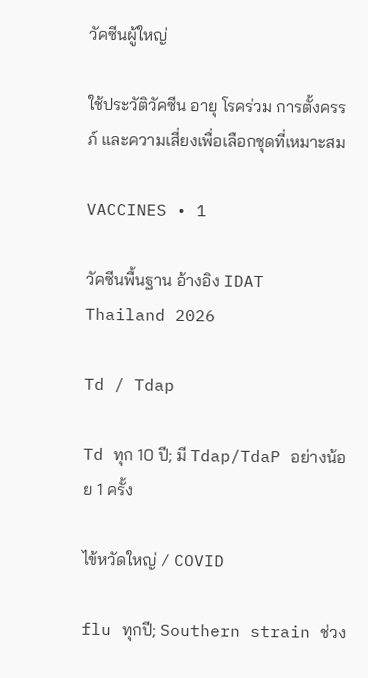วัคซีนผู้ใหญ่

ใช้ประวัติวัคซีน อายุ โรคร่วม การตั้งครรภ์ และความเสี่ยงเพื่อเลือกชุดที่เหมาะสม

VACCINES • 1

วัคซีนพื้นฐาน อ้างอิง IDAT Thailand 2026

Td / Tdap

Td ทุก 10 ปี; มี Tdap/TdaP อย่างน้อย 1 ครั้ง

ไข้หวัดใหญ่ / COVID

flu ทุกปี; Southern strain ช่วง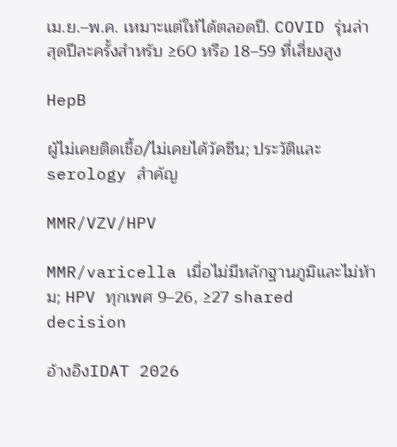เม.ย.–พ.ค. เหมาะแต่ให้ได้ตลอดปี. COVID รุ่นล่าสุดปีละครั้งสำหรับ ≥60 หรือ 18–59 ที่เสี่ยงสูง

HepB

ผู้ไม่เคยติดเชื้อ/ไม่เคยได้วัคซีน; ประวัติและ serology สำคัญ

MMR/VZV/HPV

MMR/varicella เมื่อไม่มีหลักฐานภูมิและไม่ห้าม; HPV ทุกเพศ 9–26, ≥27 shared decision

อ้างอิงIDAT 2026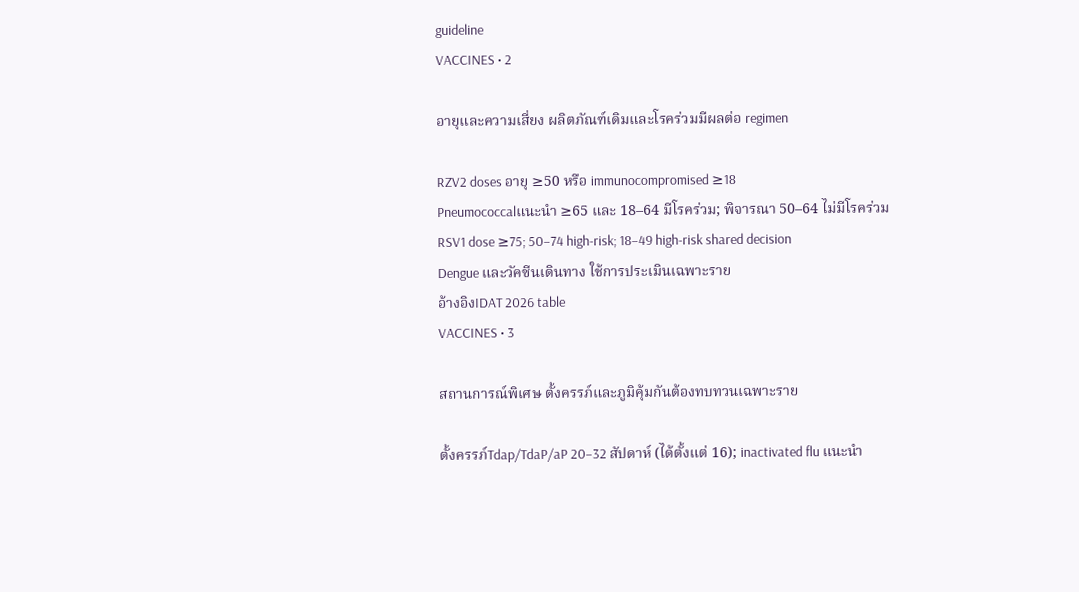guideline
VACCINES • 2

อายุและความเสี่ยง ผลิตภัณฑ์เดิมและโรคร่วมมีผลต่อ regimen

RZV2 doses อายุ ≥50 หรือ immunocompromised ≥18
Pneumococcalแนะนำ ≥65 และ 18–64 มีโรคร่วม; พิจารณา 50–64 ไม่มีโรคร่วม
RSV1 dose ≥75; 50–74 high-risk; 18–49 high-risk shared decision
Dengue และวัคซีนเดินทาง ใช้การประเมินเฉพาะราย
อ้างอิงIDAT 2026 table
VACCINES • 3

สถานการณ์พิเศษ ตั้งครรภ์และภูมิคุ้มกันต้องทบทวนเฉพาะราย

ตั้งครรภ์Tdap/TdaP/aP 20–32 สัปดาห์ (ได้ตั้งแต่ 16); inactivated flu แนะนำ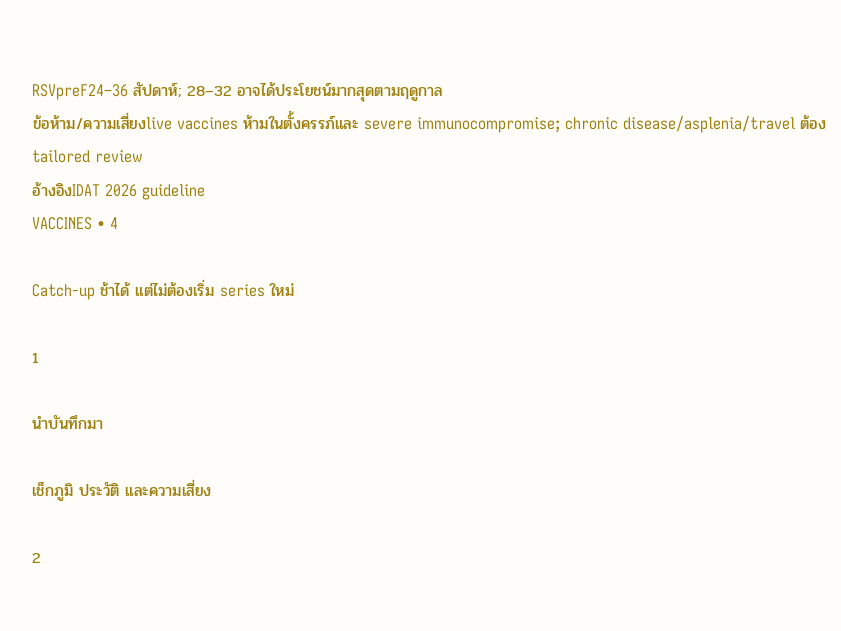RSVpreF24–36 สัปดาห์; 28–32 อาจได้ประโยชน์มากสุดตามฤดูกาล
ข้อห้าม/ความเสี่ยงlive vaccines ห้ามในตั้งครรภ์และ severe immunocompromise; chronic disease/asplenia/travel ต้อง tailored review
อ้างอิงIDAT 2026 guideline
VACCINES • 4

Catch-up ช้าได้ แต่ไม่ต้องเริ่ม series ใหม่

1

นำบันทึกมา

เช็กภูมิ ประวัติ และความเสี่ยง

2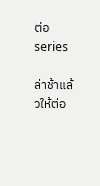ต่อ series

ล่าช้าแล้วให้ต่อ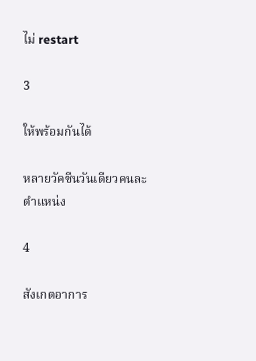ไม่ restart

3

ให้พร้อมกันได้

หลายวัคซีนวันเดียวคนละตำแหน่ง

4

สังเกตอาการ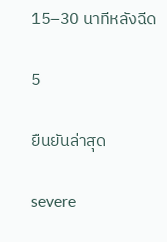15–30 นาทีหลังฉีด

5

ยืนยันล่าสุด

severe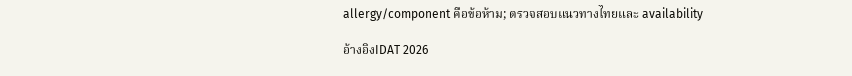allergy/component คือข้อห้าม; ตรวจสอบแนวทางไทยและ availability

อ้างอิงIDAT 2026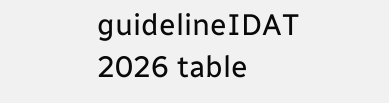guidelineIDAT 2026 table